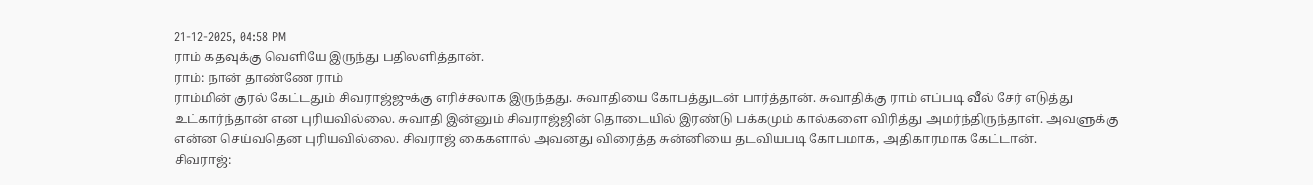21-12-2025, 04:58 PM
ராம் கதவுக்கு வெளியே இருந்து பதிலளித்தான்.
ராம்: நான் தாண்ணே ராம்
ராம்மின் குரல் கேட்டதும் சிவராஜ்ஜுக்கு எரிச்சலாக இருந்தது. சுவாதியை கோபத்துடன் பார்த்தான். சுவாதிக்கு ராம் எப்படி வீல் சேர் எடுத்து உட்கார்ந்தான் என புரியவில்லை. சுவாதி இன்னும் சிவராஜ்ஜின் தொடையில் இரண்டு பக்கமும் கால்களை விரித்து அமர்ந்திருந்தாள். அவளுக்கு என்ன செய்வதென புரியவில்லை. சிவராஜ் கைகளால் அவனது விரைத்த சுன்னியை தடவியபடி கோபமாக, அதிகாரமாக கேட்டான்.
சிவராஜ்: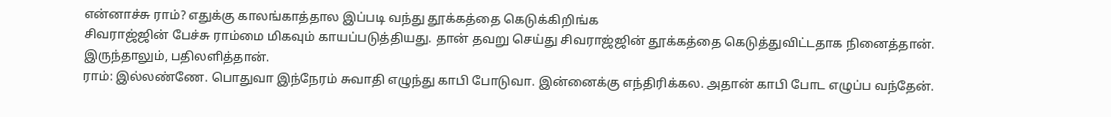என்னாச்சு ராம்? எதுக்கு காலங்காத்தால இப்படி வந்து தூக்கத்தை கெடுக்கிறிங்க
சிவராஜ்ஜின் பேச்சு ராம்மை மிகவும் காயப்படுத்தியது. தான் தவறு செய்து சிவராஜ்ஜின் தூக்கத்தை கெடுத்துவிட்டதாக நினைத்தான். இருந்தாலும், பதிலளித்தான்.
ராம்: இல்லண்ணே. பொதுவா இந்நேரம் சுவாதி எழுந்து காபி போடுவா. இன்னைக்கு எந்திரிக்கல. அதான் காபி போட எழுப்ப வந்தேன்.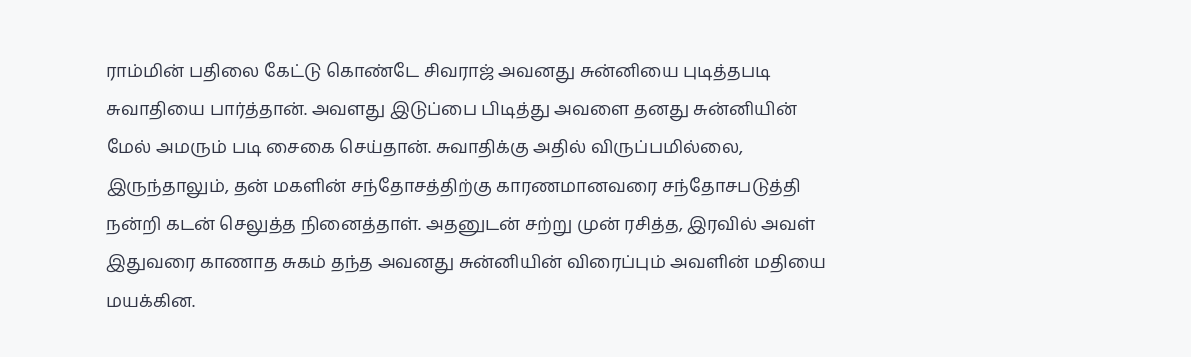ராம்மின் பதிலை கேட்டு கொண்டே சிவராஜ் அவனது சுன்னியை புடித்தபடி சுவாதியை பார்த்தான். அவளது இடுப்பை பிடித்து அவளை தனது சுன்னியின் மேல் அமரும் படி சைகை செய்தான். சுவாதிக்கு அதில் விருப்பமில்லை, இருந்தாலும், தன் மகளின் சந்தோசத்திற்கு காரணமானவரை சந்தோசபடுத்தி நன்றி கடன் செலுத்த நினைத்தாள். அதனுடன் சற்று முன் ரசித்த, இரவில் அவள் இதுவரை காணாத சுகம் தந்த அவனது சுன்னியின் விரைப்பும் அவளின் மதியை மயக்கின.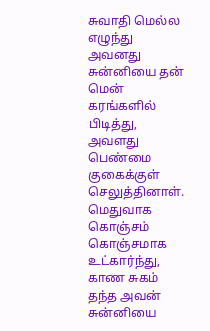சுவாதி மெல்ல எழுந்து அவனது சுன்னியை தன் மென் கரங்களில் பிடித்து, அவளது பெண்மை குகைக்குள் செலுத்தினாள். மெதுவாக கொஞ்சம் கொஞ்சமாக உட்கார்ந்து, காண சுகம் தந்த அவன் சுன்னியை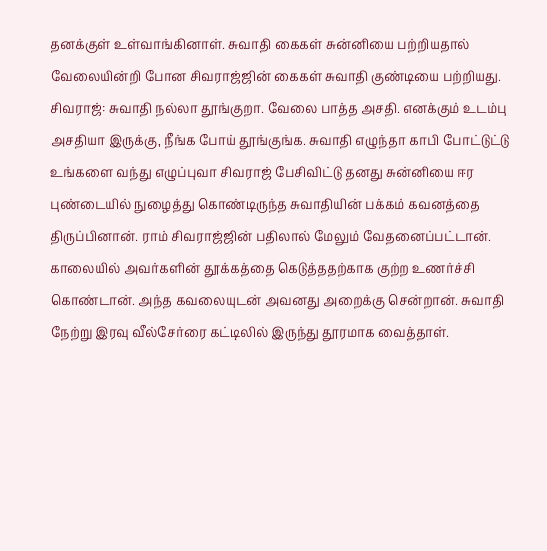தனக்குள் உள்வாங்கினாள். சுவாதி கைகள் சுன்னியை பற்றியதால் வேலையின்றி போன சிவராஜ்ஜின் கைகள் சுவாதி குண்டியை பற்றியது.
சிவராஜ்: சுவாதி நல்லா தூங்குறா. வேலை பாத்த அசதி. எனக்கும் உடம்பு அசதியா இருக்கு, நீங்க போய் தூங்குங்க. சுவாதி எழுந்தா காபி போட்டுட்டு உங்களை வந்து எழுப்புவா சிவராஜ் பேசிவிட்டு தனது சுன்னியை ஈர புண்டையில் நுழைத்து கொண்டிருந்த சுவாதியின் பக்கம் கவனத்தை திருப்பினான். ராம் சிவராஜ்ஜின் பதிலால் மேலும் வேதனைப்பட்டான். காலையில் அவர்களின் தூக்கத்தை கெடுத்ததற்காக குற்ற உணர்ச்சி கொண்டான். அந்த கவலையுடன் அவனது அறைக்கு சென்றான். சுவாதி நேற்று இரவு வீல்சேர்ரை கட்டிலில் இருந்து தூரமாக வைத்தாள்.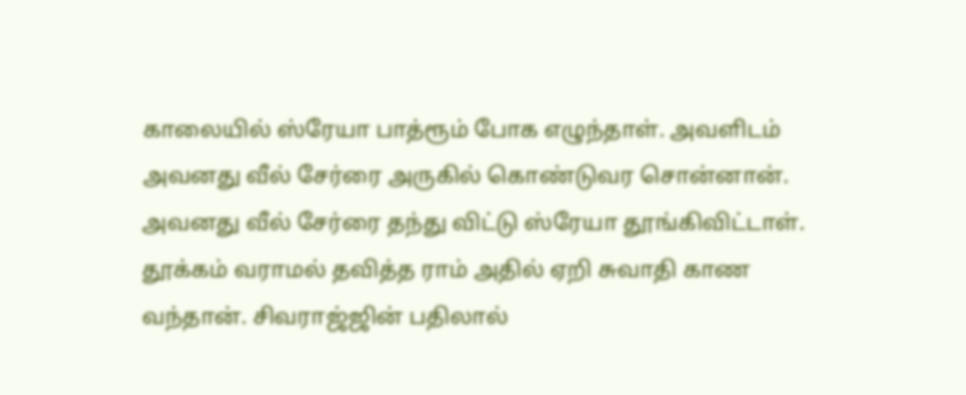காலையில் ஸ்ரேயா பாத்ரூம் போக எழுந்தாள். அவளிடம் அவனது வீல் சேர்ரை அருகில் கொண்டுவர சொன்னான். அவனது வீல் சேர்ரை தந்து விட்டு ஸ்ரேயா தூங்கிவிட்டாள். தூக்கம் வராமல் தவித்த ராம் அதில் ஏறி சுவாதி காண வந்தான். சிவராஜ்ஜின் பதிலால்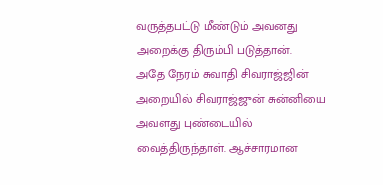வருத்தபட்டு மீண்டும் அவனது அறைக்கு திரும்பி படுத்தான்.
அதே நேரம் சுவாதி சிவராஜ்ஜின் அறையில் சிவராஜ்ஜுன் சுன்னியை அவளது புண்டையில் வைத்திருந்தாள். ஆச்சாரமான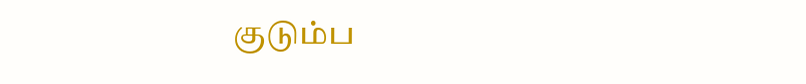குடும்ப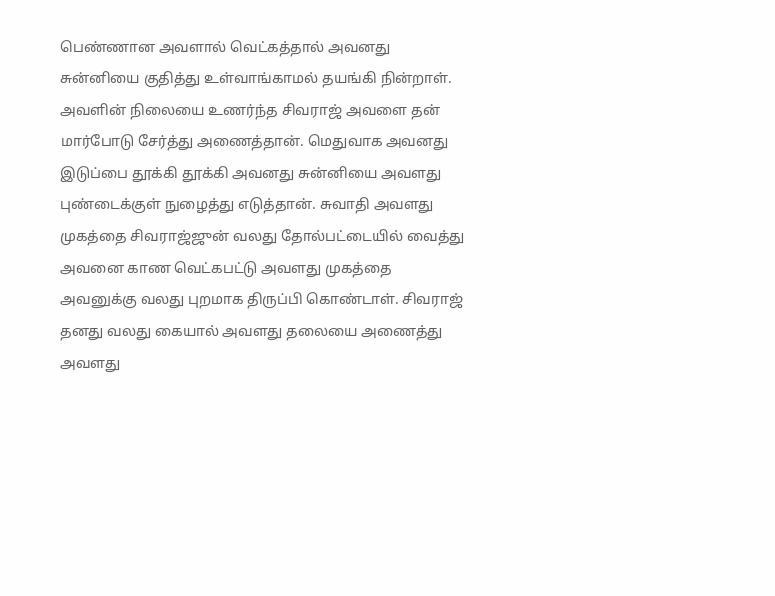பெண்ணான அவளால் வெட்கத்தால் அவனது சுன்னியை குதித்து உள்வாங்காமல் தயங்கி நின்றாள். அவளின் நிலையை உணர்ந்த சிவராஜ் அவளை தன் மார்போடு சேர்த்து அணைத்தான். மெதுவாக அவனது இடுப்பை தூக்கி தூக்கி அவனது சுன்னியை அவளது புண்டைக்குள் நுழைத்து எடுத்தான். சுவாதி அவளது முகத்தை சிவராஜ்ஜுன் வலது தோல்பட்டையில் வைத்து அவனை காண வெட்கபட்டு அவளது முகத்தை அவனுக்கு வலது புறமாக திருப்பி கொண்டாள். சிவராஜ் தனது வலது கையால் அவளது தலையை அணைத்து அவளது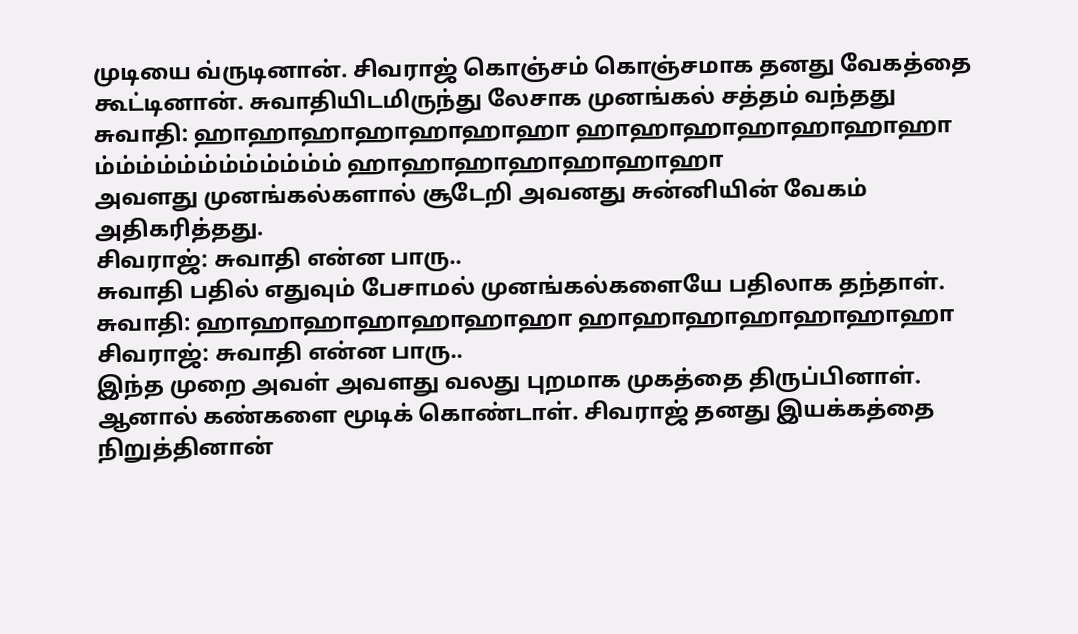முடியை வ்ருடினான். சிவராஜ் கொஞ்சம் கொஞ்சமாக தனது வேகத்தை கூட்டினான். சுவாதியிடமிருந்து லேசாக முனங்கல் சத்தம் வந்தது
சுவாதி: ஹாஹாஹாஹாஹாஹாஹா ஹாஹாஹாஹாஹாஹாஹா ம்ம்ம்ம்ம்ம்ம்ம்ம்ம்ம்ம் ஹாஹாஹாஹாஹாஹாஹா
அவளது முனங்கல்களால் சூடேறி அவனது சுன்னியின் வேகம் அதிகரித்தது.
சிவராஜ்: சுவாதி என்ன பாரு..
சுவாதி பதில் எதுவும் பேசாமல் முனங்கல்களையே பதிலாக தந்தாள்.
சுவாதி: ஹாஹாஹாஹாஹாஹாஹா ஹாஹாஹாஹாஹாஹாஹா
சிவராஜ்: சுவாதி என்ன பாரு..
இந்த முறை அவள் அவளது வலது புறமாக முகத்தை திருப்பினாள். ஆனால் கண்களை மூடிக் கொண்டாள். சிவராஜ் தனது இயக்கத்தை நிறுத்தினான்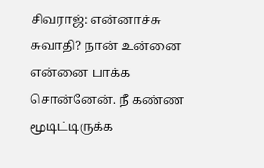சிவராஜ்: என்னாச்சு சுவாதி? நான் உன்னை என்னை பாக்க சொன்னேன். நீ கண்ண மூடிட்டிருக்க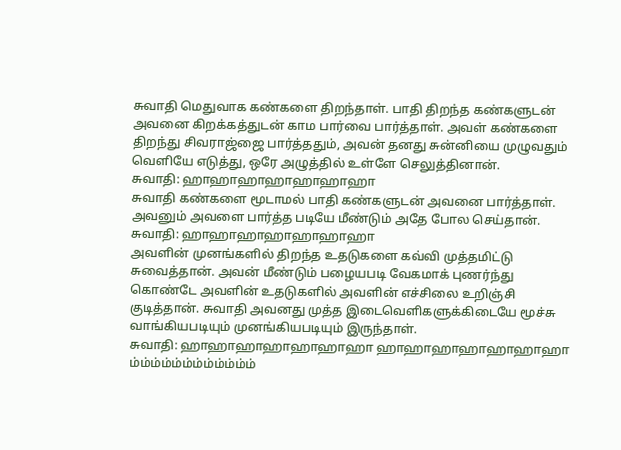சுவாதி மெதுவாக கண்களை திறந்தாள். பாதி திறந்த கண்களுடன் அவனை கிறக்கத்துடன் காம பார்வை பார்த்தாள். அவள் கண்களை திறந்து சிவராஜ்ஜை பார்த்ததும், அவன் தனது சுன்னியை முழுவதும் வெளியே எடுத்து, ஒரே அழுத்தில் உள்ளே செலுத்தினான்.
சுவாதி: ஹாஹாஹாஹாஹாஹாஹா
சுவாதி கண்களை மூடாமல் பாதி கண்களுடன் அவனை பார்த்தாள். அவனும் அவளை பார்த்த படியே மீண்டும் அதே போல செய்தான்.
சுவாதி: ஹாஹாஹாஹாஹாஹாஹா
அவளின் முனங்களில் திறந்த உதடுகளை கவ்வி முத்தமிட்டு சுவைத்தான். அவன் மீண்டும் பழையபடி வேகமாக் புணர்ந்து கொண்டே அவளின் உதடுகளில் அவளின் எச்சிலை உறிஞ்சி குடித்தான். சுவாதி அவனது முத்த இடைவெளிகளுக்கிடையே மூச்சு வாங்கியபடியும் முனங்கியபடியும் இருந்தாள்.
சுவாதி: ஹாஹாஹாஹாஹாஹாஹா ஹாஹாஹாஹாஹாஹாஹா ம்ம்ம்ம்ம்ம்ம்ம்ம்ம்ம்ம்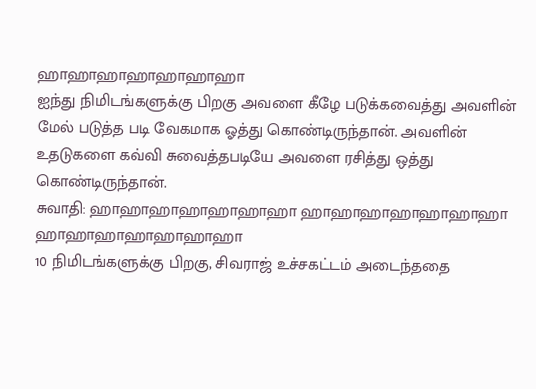ஹாஹாஹாஹாஹாஹாஹா
ஐந்து நிமிடங்களுக்கு பிறகு அவளை கீழே படுக்கவைத்து அவளின் மேல் படுத்த படி வேகமாக ஓத்து கொண்டிருந்தான். அவளின் உதடுகளை கவ்வி சுவைத்தபடியே அவளை ரசித்து ஒத்து கொண்டிருந்தான்.
சுவாதி: ஹாஹாஹாஹாஹாஹாஹா ஹாஹாஹாஹாஹாஹாஹா ஹாஹாஹாஹாஹாஹாஹா
10 நிமிடங்களுக்கு பிறகு, சிவராஜ் உச்சகட்டம் அடைந்ததை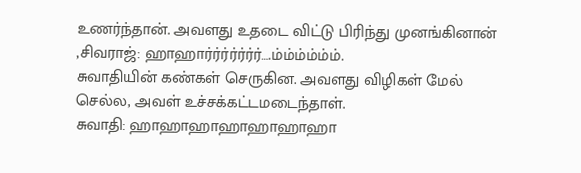உணர்ந்தான். அவளது உதடை விட்டு பிரிந்து முனங்கினான்
,சிவராஜ்: ஹாஹார்ர்ர்ர்ர்ர்ர்….ம்ம்ம்ம்ம்ம்.
சுவாதியின் கண்கள் செருகின. அவளது விழிகள் மேல் செல்ல, அவள் உச்சக்கட்டமடைந்தாள்.
சுவாதி: ஹாஹாஹாஹாஹாஹாஹா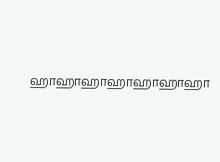ஹாஹாஹாஹாஹாஹாஹா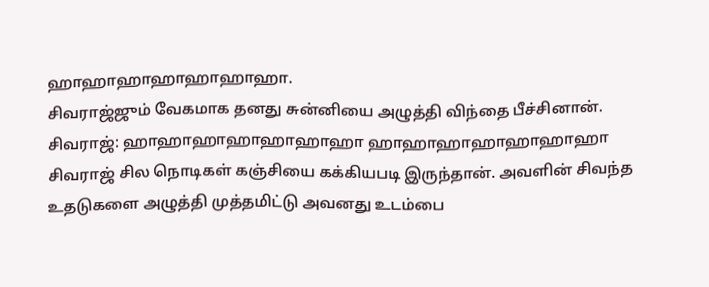ஹாஹாஹாஹாஹாஹாஹா.
சிவராஜ்ஜும் வேகமாக தனது சுன்னியை அழுத்தி விந்தை பீச்சினான்.
சிவராஜ்: ஹாஹாஹாஹாஹாஹாஹா ஹாஹாஹாஹாஹாஹாஹா சிவராஜ் சில நொடிகள் கஞ்சியை கக்கியபடி இருந்தான். அவளின் சிவந்த உதடுகளை அழுத்தி முத்தமிட்டு அவனது உடம்பை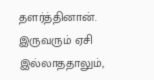தளர்த்தினான். இருவரும் ஏசி இல்லாததாலும்,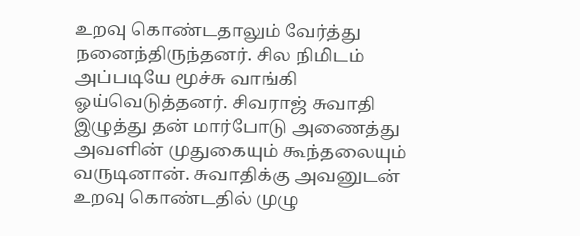உறவு கொண்டதாலும் வேர்த்து நனைந்திருந்தனர். சில நிமிடம் அப்படியே மூச்சு வாங்கி ஓய்வெடுத்தனர். சிவராஜ் சுவாதி இழுத்து தன் மார்போடு அணைத்து அவளின் முதுகையும் கூந்தலையும் வருடினான். சுவாதிக்கு அவனுடன் உறவு கொண்டதில் முழு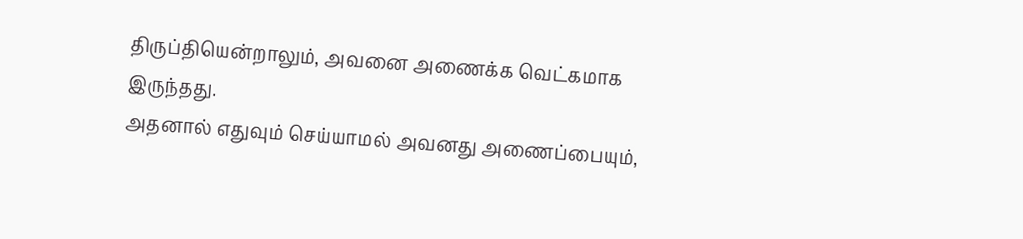திருப்தியென்றாலும், அவனை அணைக்க வெட்கமாக இருந்தது.
அதனால் எதுவும் செய்யாமல் அவனது அணைப்பையும்,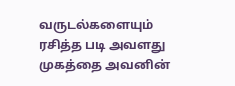வருடல்களையும் ரசித்த படி அவளது முகத்தை அவனின்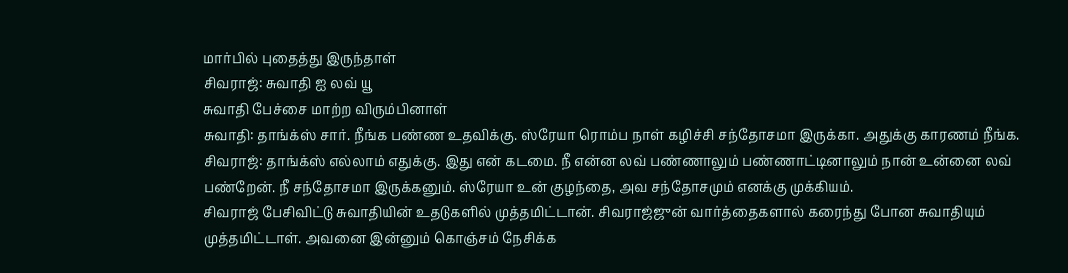மார்பில் புதைத்து இருந்தாள்
சிவராஜ்: சுவாதி ஐ லவ் யூ
சுவாதி பேச்சை மாற்ற விரும்பினாள்
சுவாதி: தாங்க்ஸ் சார். நீங்க பண்ண உதவிக்கு. ஸ்ரேயா ரொம்ப நாள் கழிச்சி சந்தோசமா இருக்கா. அதுக்கு காரணம் நீங்க.
சிவராஜ்: தாங்க்ஸ் எல்லாம் எதுக்கு. இது என் கடமை. நீ என்ன லவ் பண்ணாலும் பண்ணாட்டினாலும் நான் உன்னை லவ் பண்றேன். நீ சந்தோசமா இருக்கனும். ஸ்ரேயா உன் குழந்தை, அவ சந்தோசமும் எனக்கு முக்கியம்.
சிவராஜ் பேசிவிட்டு சுவாதியின் உதடுகளில் முத்தமிட்டான். சிவராஜ்ஜுன் வார்த்தைகளால் கரைந்து போன சுவாதியும் முத்தமிட்டாள். அவனை இன்னும் கொஞ்சம் நேசிக்க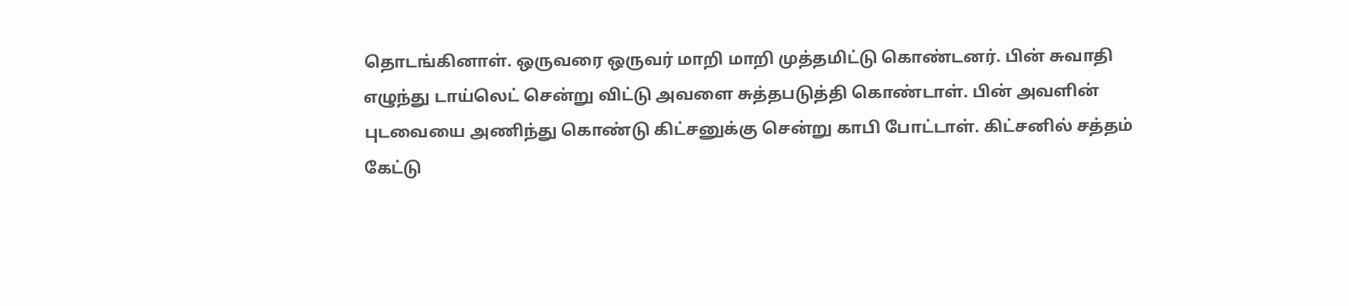தொடங்கினாள். ஒருவரை ஒருவர் மாறி மாறி முத்தமிட்டு கொண்டனர். பின் சுவாதி எழுந்து டாய்லெட் சென்று விட்டு அவளை சுத்தபடுத்தி கொண்டாள். பின் அவளின் புடவையை அணிந்து கொண்டு கிட்சனுக்கு சென்று காபி போட்டாள். கிட்சனில் சத்தம் கேட்டு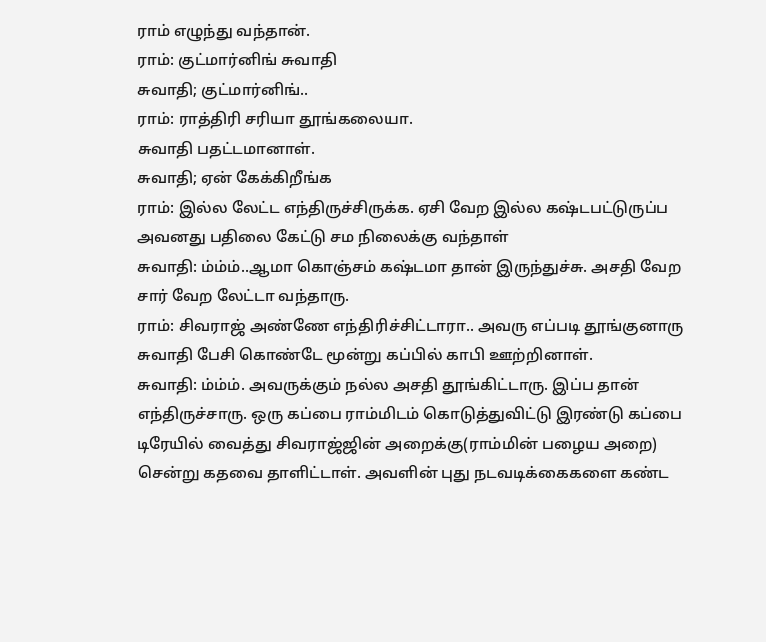ராம் எழுந்து வந்தான்.
ராம்: குட்மார்னிங் சுவாதி
சுவாதி; குட்மார்னிங்..
ராம்: ராத்திரி சரியா தூங்கலையா.
சுவாதி பதட்டமானாள்.
சுவாதி; ஏன் கேக்கிறீங்க
ராம்: இல்ல லேட்ட எந்திருச்சிருக்க. ஏசி வேற இல்ல கஷ்டபட்டுருப்ப
அவனது பதிலை கேட்டு சம நிலைக்கு வந்தாள்
சுவாதி: ம்ம்ம்..ஆமா கொஞ்சம் கஷ்டமா தான் இருந்துச்சு. அசதி வேற சார் வேற லேட்டா வந்தாரு.
ராம்: சிவராஜ் அண்ணே எந்திரிச்சிட்டாரா.. அவரு எப்படி தூங்குனாரு
சுவாதி பேசி கொண்டே மூன்று கப்பில் காபி ஊற்றினாள்.
சுவாதி: ம்ம்ம். அவருக்கும் நல்ல அசதி தூங்கிட்டாரு. இப்ப தான் எந்திருச்சாரு. ஒரு கப்பை ராம்மிடம் கொடுத்துவிட்டு இரண்டு கப்பை டிரேயில் வைத்து சிவராஜ்ஜின் அறைக்கு(ராம்மின் பழைய அறை) சென்று கதவை தாளிட்டாள். அவளின் புது நடவடிக்கைகளை கண்ட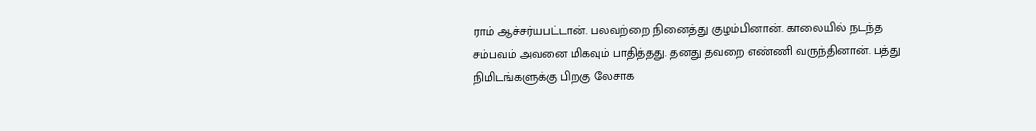ராம் ஆச்சர்யபட்டான். பலவற்றை நினைத்து குழம்பினான். காலையில் நடந்த சம்பவம் அவனை மிகவும் பாதித்தது. தனது தவறை எண்ணி வருந்தினான். பத்து நிமிடங்களுக்கு பிறகு லேசாக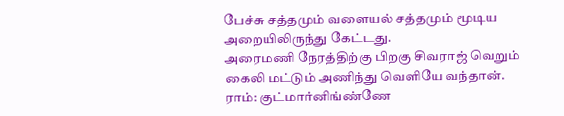பேச்சு சத்தமும் வளையல் சத்தமும் மூடிய அறையிலிருந்து கேட்டது.
அரைமணி நேரத்திற்கு பிறகு சிவராஜ் வெறும் கைலி மட்டும் அணிந்து வெளியே வந்தான்.
ராம்: குட்மார்னிங்ண்ணே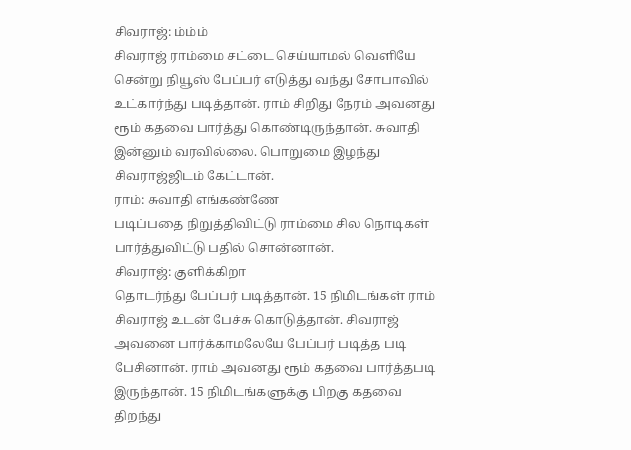சிவராஜ்: ம்ம்ம்
சிவராஜ் ராம்மை சட்டை செய்யாமல் வெளியே சென்று நியூஸ் பேப்பர் எடுத்து வந்து சோபாவில் உட்கார்ந்து படித்தான். ராம் சிறிது நேரம் அவனது ரூம் கதவை பார்த்து கொண்டிருந்தான். சுவாதி இன்னும் வரவில்லை. பொறுமை இழந்து சிவராஜ்ஜிடம் கேட்டான்.
ராம்: சுவாதி எங்கண்ணே
படிப்பதை நிறுத்திவிட்டு ராம்மை சில நொடிகள் பார்த்துவிட்டு பதில் சொன்னான்.
சிவராஜ்: குளிக்கிறா
தொடர்ந்து பேப்பர் படித்தான். 15 நிமிடங்கள் ராம் சிவராஜ் உடன் பேச்சு கொடுத்தான். சிவராஜ் அவனை பார்க்காமலேயே பேப்பர் படித்த படி பேசினான். ராம் அவனது ரூம் கதவை பார்த்தபடி இருந்தான். 15 நிமிடங்களுக்கு பிறகு கதவை திறந்து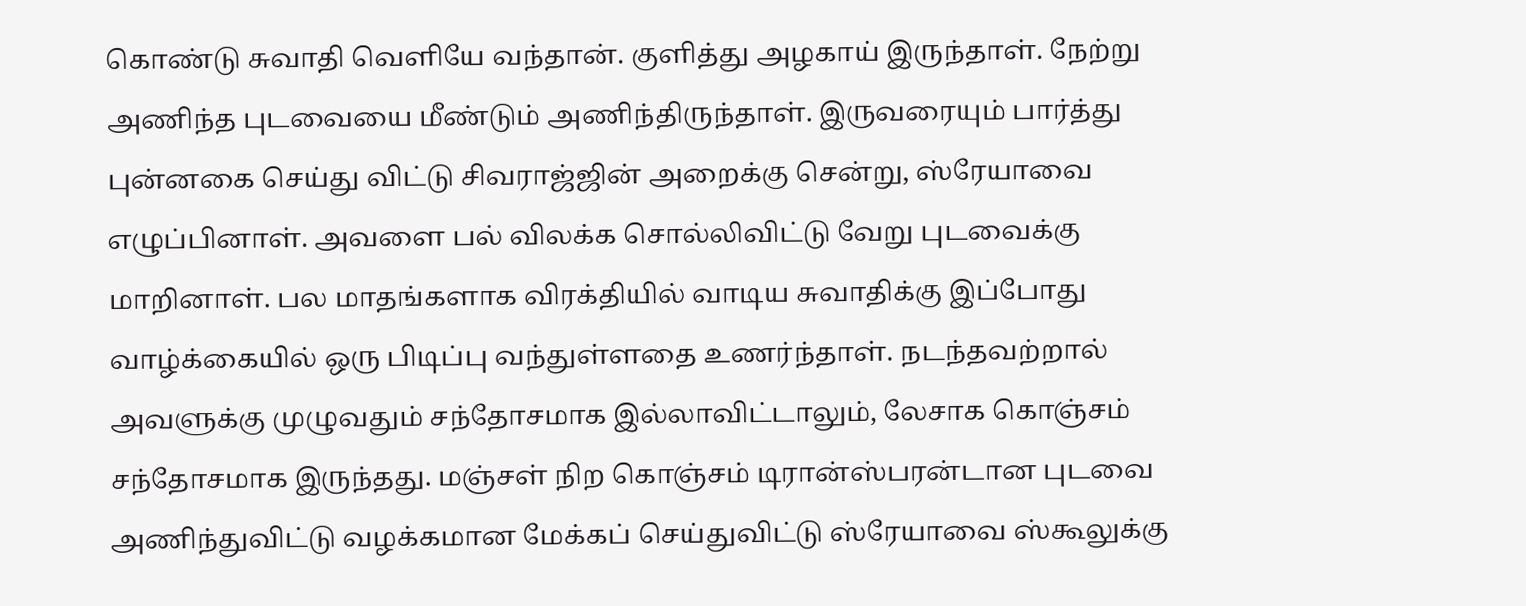கொண்டு சுவாதி வெளியே வந்தான். குளித்து அழகாய் இருந்தாள். நேற்று அணிந்த புடவையை மீண்டும் அணிந்திருந்தாள். இருவரையும் பார்த்து புன்னகை செய்து விட்டு சிவராஜ்ஜின் அறைக்கு சென்று, ஸ்ரேயாவை எழுப்பினாள். அவளை பல் விலக்க சொல்லிவிட்டு வேறு புடவைக்கு மாறினாள். பல மாதங்களாக விரக்தியில் வாடிய சுவாதிக்கு இப்போது வாழ்க்கையில் ஒரு பிடிப்பு வந்துள்ளதை உணர்ந்தாள். நடந்தவற்றால் அவளுக்கு முழுவதும் சந்தோசமாக இல்லாவிட்டாலும், லேசாக கொஞ்சம் சந்தோசமாக இருந்தது. மஞ்சள் நிற கொஞ்சம் டிரான்ஸ்பரன்டான புடவை அணிந்துவிட்டு வழக்கமான மேக்கப் செய்துவிட்டு ஸ்ரேயாவை ஸ்கூலுக்கு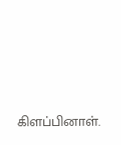கிளப்பினாள்.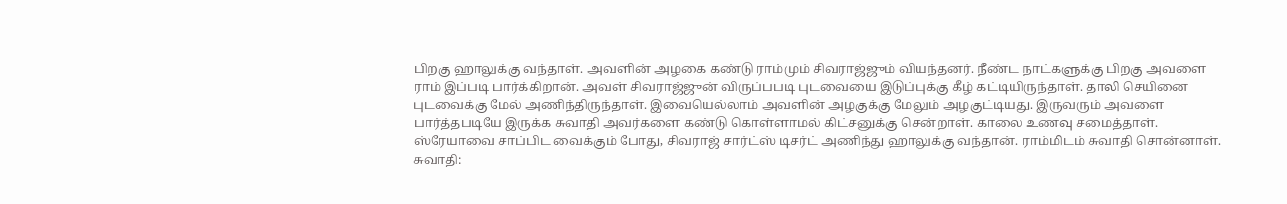பிறகு ஹாலுக்கு வந்தாள். அவளின் அழகை கண்டு ராம்மும் சிவராஜ்ஜும் வியந்தனர். நீண்ட நாட்களுக்கு பிறகு அவளை ராம் இப்படி பார்க்கிறான். அவள் சிவராஜ்ஜுன் விருப்பபடி புடவையை இடுப்புக்கு கீழ் கட்டியிருந்தாள். தாலி செயினை புடவைக்கு மேல் அணிந்திருந்தாள். இவையெல்லாம் அவளின் அழகுக்கு மேலும் அழகுட்டியது. இருவரும் அவளை பார்த்தபடியே இருக்க சுவாதி அவர்களை கண்டு கொள்ளாமல் கிட்சனுக்கு சென்றாள். காலை உணவு சமைத்தாள். ஸ்ரேயாவை சாப்பிட வைக்கும் போது, சிவராஜ் சார்ட்ஸ் டிசர்ட் அணிந்து ஹாலுக்கு வந்தான். ராம்மிடம் சுவாதி சொன்னாள்.
சுவாதி: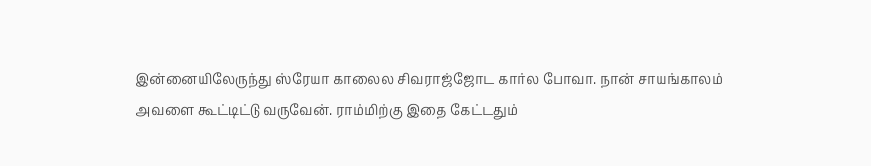இன்னையிலேருந்து ஸ்ரேயா காலைல சிவராஜ்ஜோட கார்ல போவா. நான் சாயங்காலம் அவளை கூட்டிட்டு வருவேன். ராம்மிற்கு இதை கேட்டதும்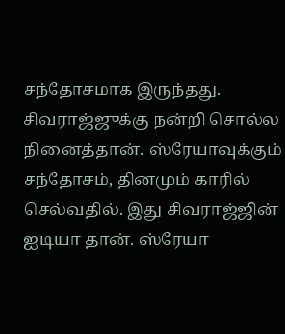சந்தோசமாக இருந்தது. சிவராஜ்ஜுக்கு நன்றி சொல்ல நினைத்தான். ஸ்ரேயாவுக்கும் சந்தோசம், தினமும் காரில் செல்வதில். இது சிவராஜ்ஜின் ஐடியா தான். ஸ்ரேயா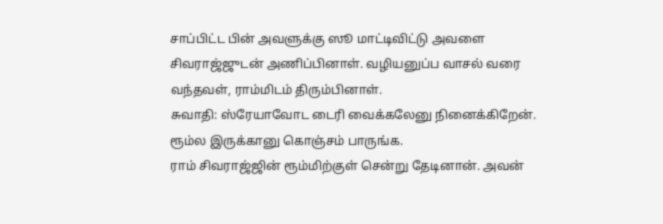சாப்பிட்ட பின் அவளுக்கு ஸூ மாட்டிவிட்டு அவளை சிவராஜ்ஜுடன் அணிப்பினாள். வழியனுப்ப வாசல் வரை வந்தவள், ராம்மிடம் திரும்பினாள்.
சுவாதி: ஸ்ரேயாவோட டைரி வைக்கலேனு நினைக்கிறேன். ரூம்ல இருக்கானு கொஞ்சம் பாருங்க.
ராம் சிவராஜ்ஜின் ரூம்மிற்குள் சென்று தேடினான். அவன்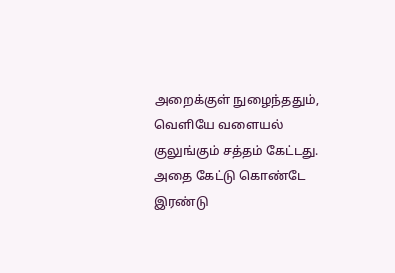அறைக்குள் நுழைந்ததும், வெளியே வளையல் குலுங்கும் சத்தம் கேட்டது. அதை கேட்டு கொண்டே இரண்டு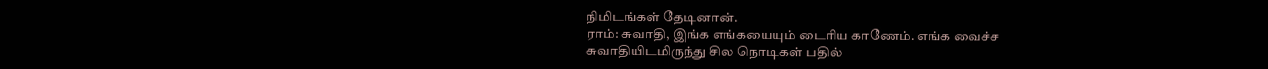நிமிடங்கள் தேடினான்.
ராம்: சுவாதி, இங்க எங்கயையும் டைரிய காணேம். எங்க வைச்ச
சுவாதியிடமிருந்து சில நொடிகள் பதில்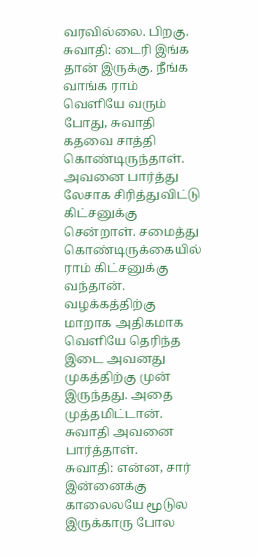வரவில்லை. பிறகு.
சுவாதி: டைரி இங்க தான் இருக்கு. நீங்க வாங்க ராம் வெளியே வரும் போது, சுவாதி கதவை சாத்தி கொண்டிருந்தாள். அவனை பார்த்து லேசாக சிரித்துவிட்டு கிட்சனுக்கு சென்றாள். சமைத்து கொண்டிருக்கையில் ராம் கிட்சனுக்கு வந்தான். வழக்கத்திற்கு மாறாக அதிகமாக வெளியே தெரிந்த இடை அவனது முகத்திற்கு முன் இருந்தது. அதை முத்தமிட்டான். சுவாதி அவனை பார்த்தாள்.
சுவாதி: என்ன, சார் இன்னைக்கு காலைலயே மூடுல இருக்காரு போல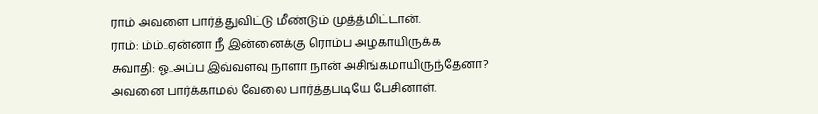ராம் அவளை பார்த்துவிட்டு மீண்டும் முத்த்மிட்டான்.
ராம்: ம்ம்..ஏன்னா நீ இன்னைக்கு ரொம்ப அழகாயிருக்க
சுவாதி: ஓ..அப்ப இவ்வளவு நாளா நான் அசிங்கமாயிருந்தேனா?
அவனை பார்க்காமல் வேலை பார்த்தபடியே பேசினாள்.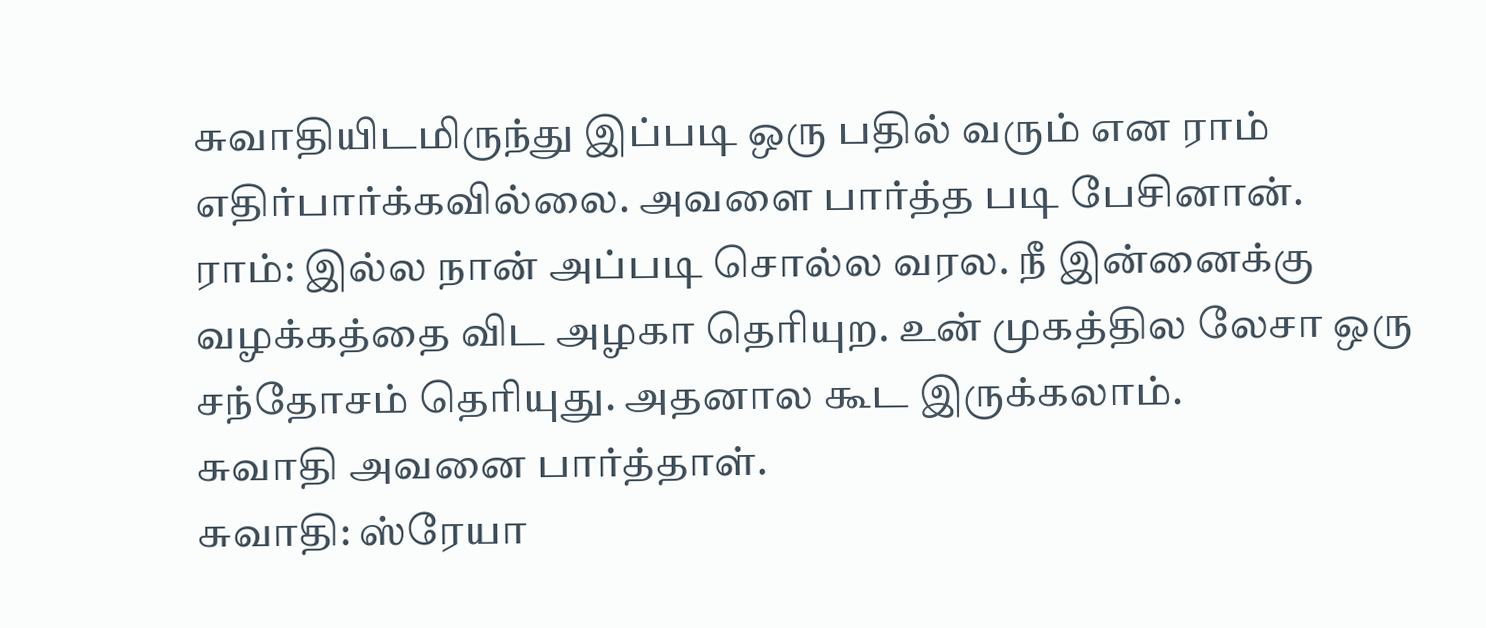சுவாதியிடமிருந்து இப்படி ஒரு பதில் வரும் என ராம் எதிர்பார்க்கவில்லை. அவளை பார்த்த படி பேசினான்.
ராம்: இல்ல நான் அப்படி சொல்ல வரல. நீ இன்னைக்கு வழக்கத்தை விட அழகா தெரியுற. உன் முகத்தில லேசா ஒரு சந்தோசம் தெரியுது. அதனால கூட இருக்கலாம்.
சுவாதி அவனை பார்த்தாள்.
சுவாதி: ஸ்ரேயா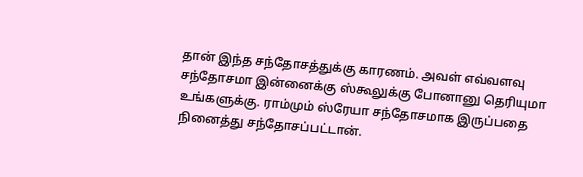தான் இந்த சந்தோசத்துக்கு காரணம். அவள் எவ்வளவு சந்தோசமா இன்னைக்கு ஸ்கூலுக்கு போனானு தெரியுமா உங்களுக்கு. ராம்மும் ஸ்ரேயா சந்தோசமாக இருப்பதை நினைத்து சந்தோசப்பட்டான்.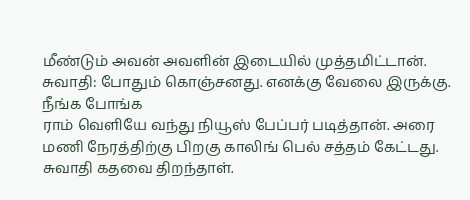மீண்டும் அவன் அவளின் இடையில் முத்தமிட்டான்.
சுவாதி: போதும் கொஞ்சனது. எனக்கு வேலை இருக்கு. நீங்க போங்க
ராம் வெளியே வந்து நியூஸ் பேப்பர் படித்தான். அரை மணி நேரத்திற்கு பிறகு காலிங் பெல் சத்தம் கேட்டது. சுவாதி கதவை திறந்தாள்.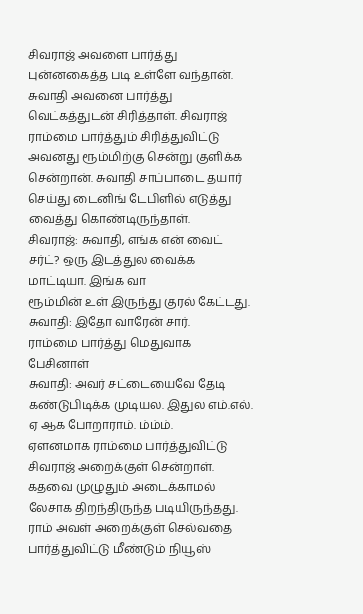சிவராஜ் அவளை பார்த்து புன்னகைத்த படி உள்ளே வந்தான். சுவாதி அவனை பார்த்து வெட்கத்துடன் சிரித்தாள். சிவராஜ் ராம்மை பார்த்தும் சிரித்துவிட்டு அவனது ரூம்மிற்கு சென்று குளிக்க சென்றான். சுவாதி சாப்பாடை தயார் செய்து டைனிங் டேபிளில் எடுத்து வைத்து கொண்டிருந்தாள்.
சிவராஜ்: சுவாதி, எங்க என் வைட் சர்ட்? ஒரு இடத்துல வைக்க மாட்டியா. இங்க வா
ரூம்மின் உள் இருந்து குரல் கேட்டது.
சுவாதி: இதோ வாரேன் சார்.
ராம்மை பார்த்து மெதுவாக பேசினாள்
சுவாதி: அவர் சட்டையைவே தேடி கண்டுபிடிக்க முடியல. இதுல எம்.எல். ஏ ஆக போறாராம். ம்ம்ம்.
ஏளனமாக ராம்மை பார்த்துவிட்டு சிவராஜ் அறைக்குள் சென்றாள். கதவை முழுதும் அடைக்காமல் லேசாக திறந்திருந்த படியிருந்தது. ராம் அவள் அறைக்குள் செல்வதை பார்த்துவிட்டு மீண்டும் நியூஸ்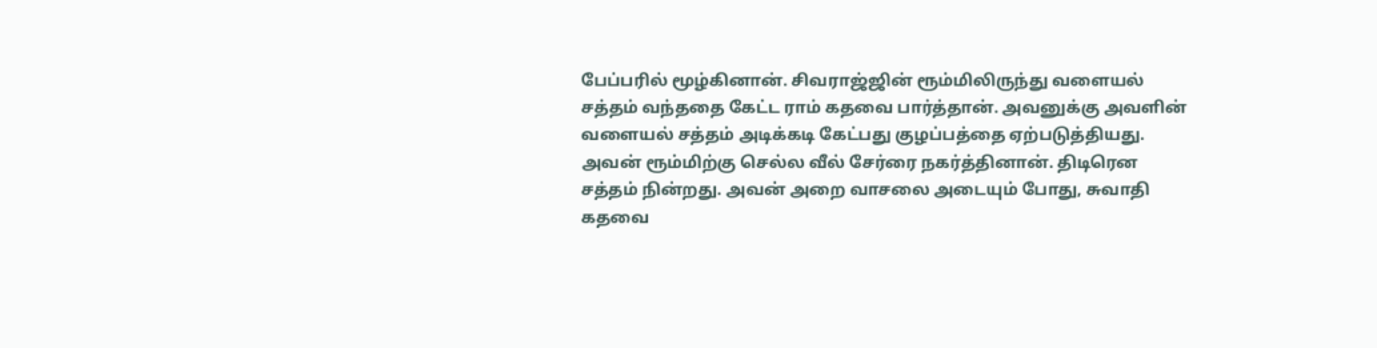பேப்பரில் மூழ்கினான். சிவராஜ்ஜின் ரூம்மிலிருந்து வளையல் சத்தம் வந்ததை கேட்ட ராம் கதவை பார்த்தான். அவனுக்கு அவளின் வளையல் சத்தம் அடிக்கடி கேட்பது குழப்பத்தை ஏற்படுத்தியது. அவன் ரூம்மிற்கு செல்ல வீல் சேர்ரை நகர்த்தினான். திடிரென சத்தம் நின்றது. அவன் அறை வாசலை அடையும் போது, சுவாதி கதவை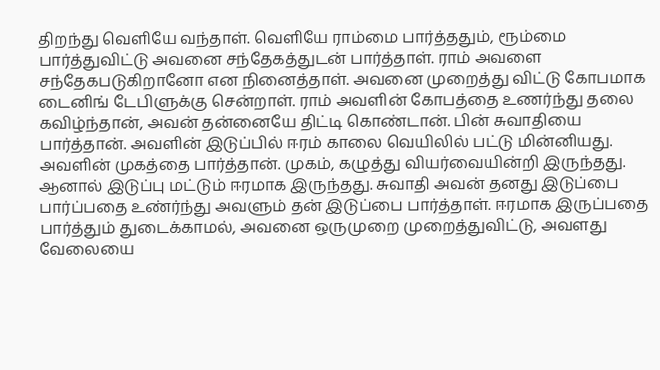திறந்து வெளியே வந்தாள். வெளியே ராம்மை பார்த்ததும், ரூம்மை பார்த்துவிட்டு அவனை சந்தேகத்துடன் பார்த்தாள். ராம் அவளை சந்தேகபடுகிறானோ என நினைத்தாள். அவனை முறைத்து விட்டு கோபமாக டைனிங் டேபிளுக்கு சென்றாள். ராம் அவளின் கோபத்தை உணர்ந்து தலை கவிழ்ந்தான், அவன் தன்னையே திட்டி கொண்டான். பின் சுவாதியை பார்த்தான். அவளின் இடுப்பில் ஈரம் காலை வெயிலில் பட்டு மின்னியது. அவளின் முகத்தை பார்த்தான். முகம், கழுத்து வியர்வையின்றி இருந்தது. ஆனால் இடுப்பு மட்டும் ஈரமாக இருந்தது. சுவாதி அவன் தனது இடுப்பை பார்ப்பதை உண்ர்ந்து அவளும் தன் இடுப்பை பார்த்தாள். ஈரமாக இருப்பதை பார்த்தும் துடைக்காமல், அவனை ஒருமுறை முறைத்துவிட்டு, அவளது வேலையை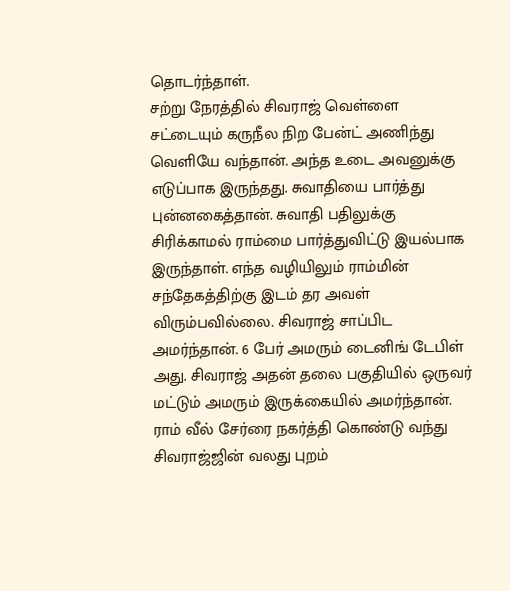தொடர்ந்தாள்.
சற்று நேரத்தில் சிவராஜ் வெள்ளை சட்டையும் கருநீல நிற பேன்ட் அணிந்து வெளியே வந்தான். அந்த உடை அவனுக்கு எடுப்பாக இருந்தது. சுவாதியை பார்த்து புன்னகைத்தான். சுவாதி பதிலுக்கு சிரிக்காமல் ராம்மை பார்த்துவிட்டு இயல்பாக இருந்தாள். எந்த வழியிலும் ராம்மின் சந்தேகத்திற்கு இடம் தர அவள் விரும்பவில்லை. சிவராஜ் சாப்பிட அமர்ந்தான். 6 பேர் அமரும் டைனிங் டேபிள் அது. சிவராஜ் அதன் தலை பகுதியில் ஒருவர் மட்டும் அமரும் இருக்கையில் அமர்ந்தான். ராம் வீல் சேர்ரை நகர்த்தி கொண்டு வந்து சிவராஜ்ஜின் வலது புறம்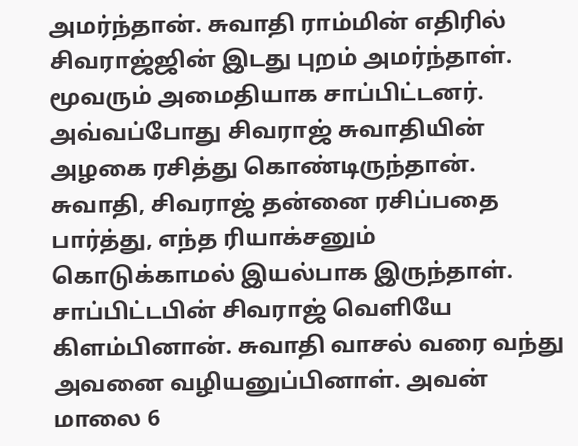அமர்ந்தான். சுவாதி ராம்மின் எதிரில் சிவராஜ்ஜின் இடது புறம் அமர்ந்தாள். மூவரும் அமைதியாக சாப்பிட்டனர். அவ்வப்போது சிவராஜ் சுவாதியின் அழகை ரசித்து கொண்டிருந்தான். சுவாதி, சிவராஜ் தன்னை ரசிப்பதை பார்த்து, எந்த ரியாக்சனும் கொடுக்காமல் இயல்பாக இருந்தாள். சாப்பிட்டபின் சிவராஜ் வெளியே கிளம்பினான். சுவாதி வாசல் வரை வந்து அவனை வழியனுப்பினாள். அவன் மாலை 6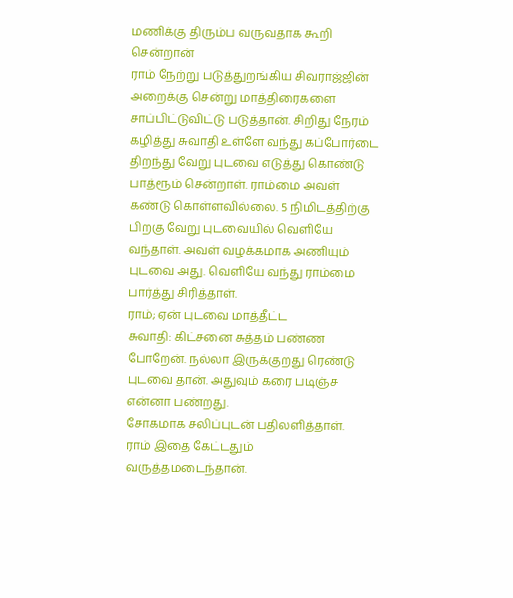மணிக்கு திரும்ப வருவதாக கூறி சென்றான்
ராம் நேற்று படுத்துறங்கிய சிவராஜ்ஜின் அறைக்கு சென்று மாத்திரைகளை சாப்பிட்டுவிட்டு படுத்தான். சிறிது நேரம் கழித்து சுவாதி உள்ளே வந்து கப்போர்டை திறந்து வேறு புடவை எடுத்து கொண்டு பாத்ரூம் சென்றாள். ராம்மை அவள் கண்டு கொள்ளவில்லை. 5 நிமிடத்திற்கு பிறகு வேறு புடவையில் வெளியே வந்தாள். அவள் வழக்கமாக அணியும் புடவை அது. வெளியே வந்து ராம்மை பார்த்து சிரித்தாள்.
ராம்; ஏன் புடவை மாத்தீட்ட
சுவாதி: கிட்சனை சுத்தம் பண்ண போறேன். நல்லா இருக்குறது ரெண்டு புடவை தான். அதுவும் கரை படிஞ்ச என்னா பண்றது.
சோகமாக சலிப்புடன் பதிலளித்தாள்.
ராம் இதை கேட்டதும் வருத்தமடைந்தான்.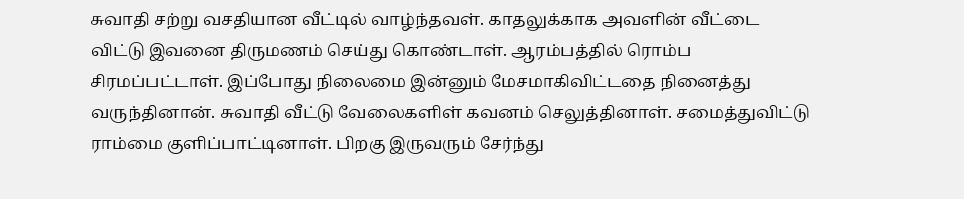சுவாதி சற்று வசதியான வீட்டில் வாழ்ந்தவள். காதலுக்காக அவளின் வீட்டை விட்டு இவனை திருமணம் செய்து கொண்டாள். ஆரம்பத்தில் ரொம்ப சிரமப்பட்டாள். இப்போது நிலைமை இன்னும் மேசமாகிவிட்டதை நினைத்து வருந்தினான். சுவாதி வீட்டு வேலைகளிள் கவனம் செலுத்தினாள். சமைத்துவிட்டு ராம்மை குளிப்பாட்டினாள். பிறகு இருவரும் சேர்ந்து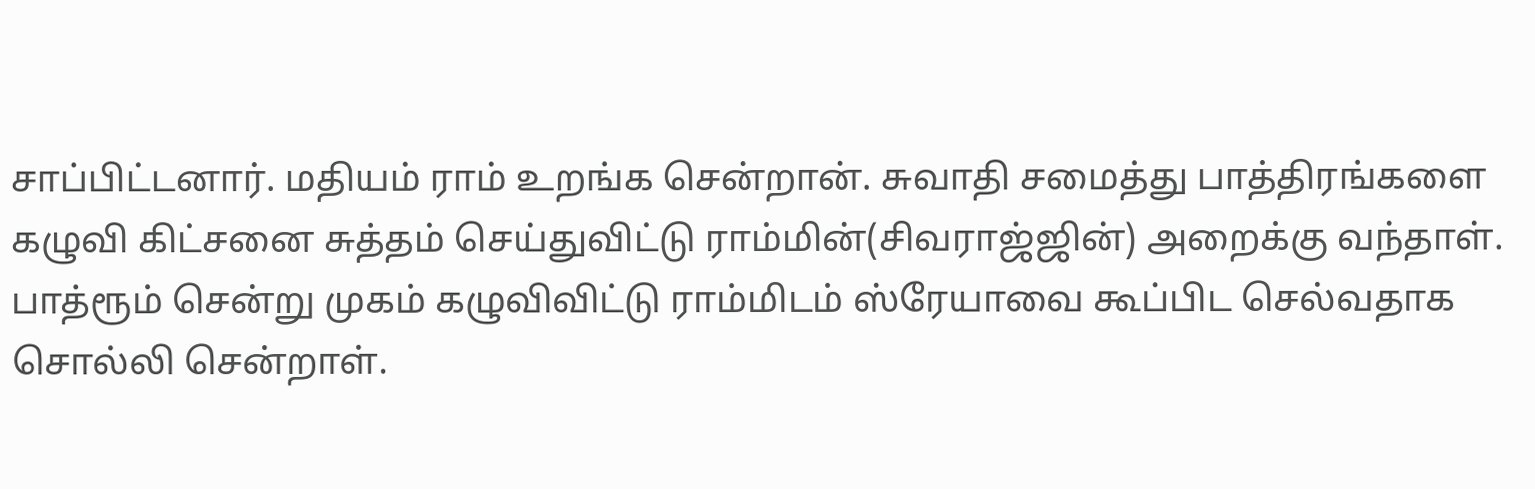சாப்பிட்டனார். மதியம் ராம் உறங்க சென்றான். சுவாதி சமைத்து பாத்திரங்களை கழுவி கிட்சனை சுத்தம் செய்துவிட்டு ராம்மின்(சிவராஜ்ஜின்) அறைக்கு வந்தாள். பாத்ரூம் சென்று முகம் கழுவிவிட்டு ராம்மிடம் ஸ்ரேயாவை கூப்பிட செல்வதாக சொல்லி சென்றாள்.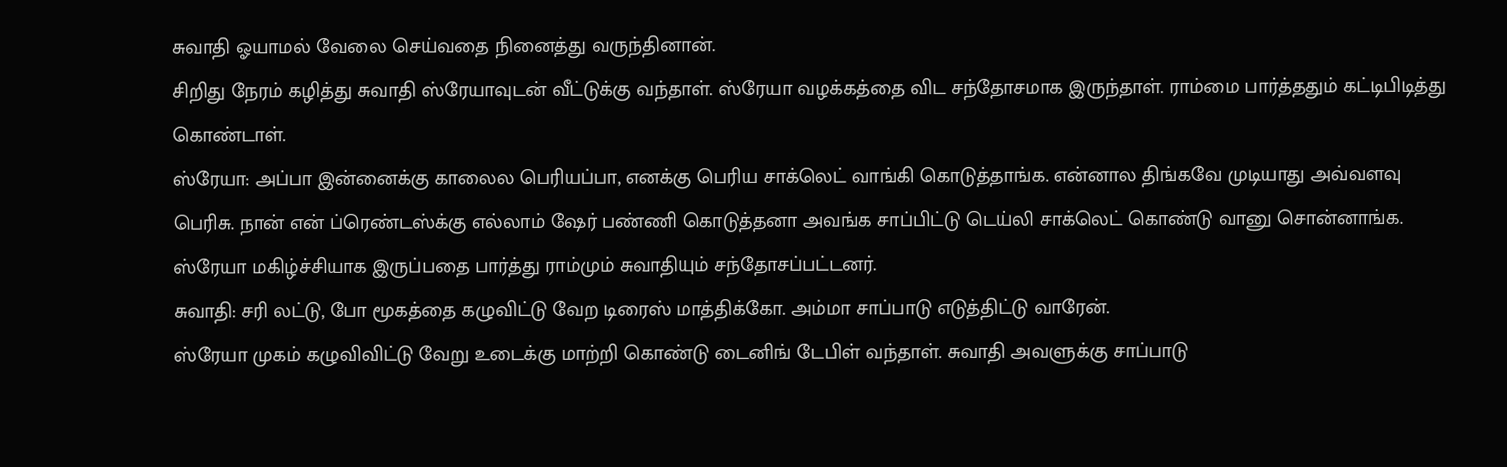சுவாதி ஓயாமல் வேலை செய்வதை நினைத்து வருந்தினான்.
சிறிது நேரம் கழித்து சுவாதி ஸ்ரேயாவுடன் வீட்டுக்கு வந்தாள். ஸ்ரேயா வழக்கத்தை விட சந்தோசமாக இருந்தாள். ராம்மை பார்த்ததும் கட்டிபிடித்து கொண்டாள்.
ஸ்ரேயா: அப்பா இன்னைக்கு காலைல பெரியப்பா, எனக்கு பெரிய சாக்லெட் வாங்கி கொடுத்தாங்க. என்னால திங்கவே முடியாது அவ்வளவு பெரிசு. நான் என் ப்ரெண்டஸ்க்கு எல்லாம் ஷேர் பண்ணி கொடுத்தனா அவங்க சாப்பிட்டு டெய்லி சாக்லெட் கொண்டு வானு சொன்னாங்க.
ஸ்ரேயா மகிழ்ச்சியாக இருப்பதை பார்த்து ராம்மும் சுவாதியும் சந்தோசப்பட்டனர்.
சுவாதி: சரி லட்டு, போ மூகத்தை கழுவிட்டு வேற டிரைஸ் மாத்திக்கோ. அம்மா சாப்பாடு எடுத்திட்டு வாரேன்.
ஸ்ரேயா முகம் கழுவிவிட்டு வேறு உடைக்கு மாற்றி கொண்டு டைனிங் டேபிள் வந்தாள். சுவாதி அவளுக்கு சாப்பாடு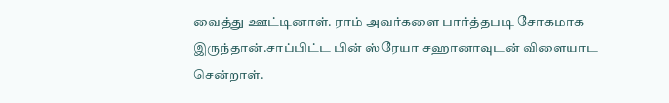வைத்து ஊட்டினாள். ராம் அவர்களை பார்த்தபடி சோகமாக இருந்தான்.சாப்பிட்ட பின் ஸ்ரேயா சஹானாவுடன் விளையாட சென்றாள்.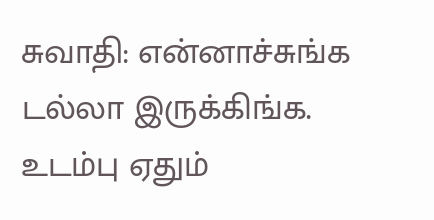சுவாதி: என்னாச்சுங்க டல்லா இருக்கிங்க. உடம்பு ஏதும்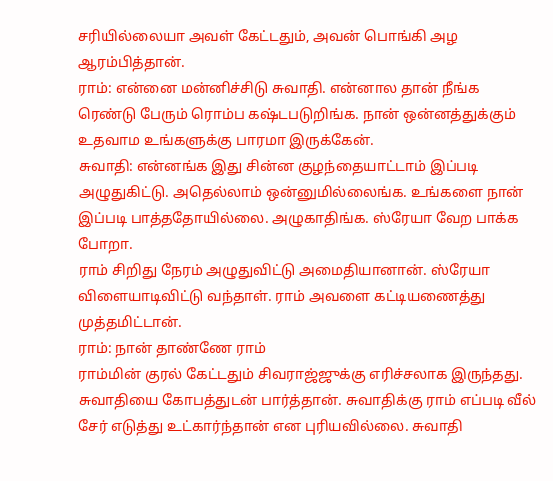சரியில்லையா அவள் கேட்டதும், அவன் பொங்கி அழ ஆரம்பித்தான்.
ராம்: என்னை மன்னிச்சிடு சுவாதி. என்னால தான் நீங்க ரெண்டு பேரும் ரொம்ப கஷ்டபடுறிங்க. நான் ஒன்னத்துக்கும் உதவாம உங்களுக்கு பாரமா இருக்கேன்.
சுவாதி: என்னங்க இது சின்ன குழந்தையாட்டாம் இப்படி அழுதுகிட்டு. அதெல்லாம் ஒன்னுமில்லைங்க. உங்களை நான் இப்படி பாத்ததோயில்லை. அழுகாதிங்க. ஸ்ரேயா வேற பாக்க போறா.
ராம் சிறிது நேரம் அழுதுவிட்டு அமைதியானான். ஸ்ரேயா விளையாடிவிட்டு வந்தாள். ராம் அவளை கட்டியணைத்து முத்தமிட்டான்.
ராம்: நான் தாண்ணே ராம்
ராம்மின் குரல் கேட்டதும் சிவராஜ்ஜுக்கு எரிச்சலாக இருந்தது. சுவாதியை கோபத்துடன் பார்த்தான். சுவாதிக்கு ராம் எப்படி வீல் சேர் எடுத்து உட்கார்ந்தான் என புரியவில்லை. சுவாதி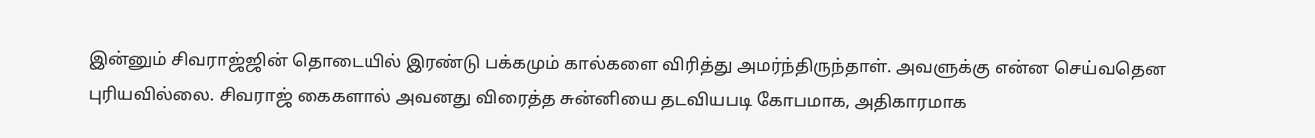இன்னும் சிவராஜ்ஜின் தொடையில் இரண்டு பக்கமும் கால்களை விரித்து அமர்ந்திருந்தாள். அவளுக்கு என்ன செய்வதென புரியவில்லை. சிவராஜ் கைகளால் அவனது விரைத்த சுன்னியை தடவியபடி கோபமாக, அதிகாரமாக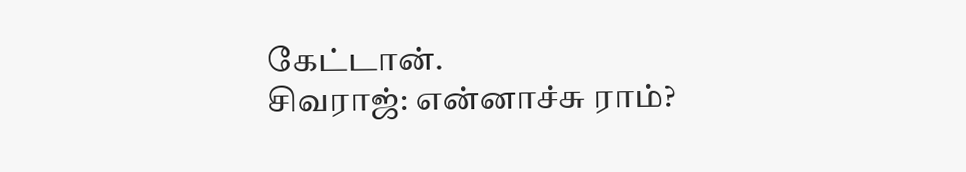கேட்டான்.
சிவராஜ்: என்னாச்சு ராம்?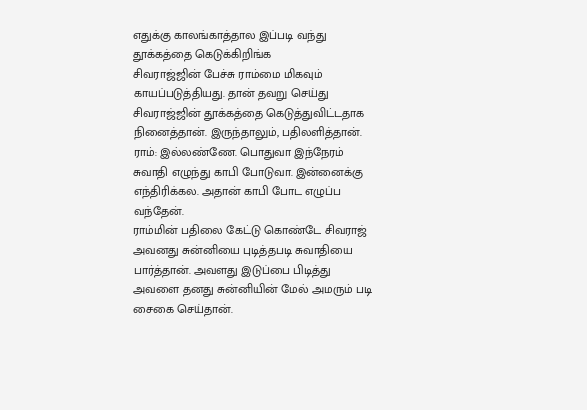எதுக்கு காலங்காத்தால இப்படி வந்து தூக்கத்தை கெடுக்கிறிங்க
சிவராஜ்ஜின் பேச்சு ராம்மை மிகவும் காயப்படுத்தியது. தான் தவறு செய்து சிவராஜ்ஜின் தூக்கத்தை கெடுத்துவிட்டதாக நினைத்தான். இருந்தாலும், பதிலளித்தான்.
ராம்: இல்லண்ணே. பொதுவா இந்நேரம் சுவாதி எழுந்து காபி போடுவா. இன்னைக்கு எந்திரிக்கல. அதான் காபி போட எழுப்ப வந்தேன்.
ராம்மின் பதிலை கேட்டு கொண்டே சிவராஜ் அவனது சுன்னியை புடித்தபடி சுவாதியை பார்த்தான். அவளது இடுப்பை பிடித்து அவளை தனது சுன்னியின் மேல் அமரும் படி சைகை செய்தான்.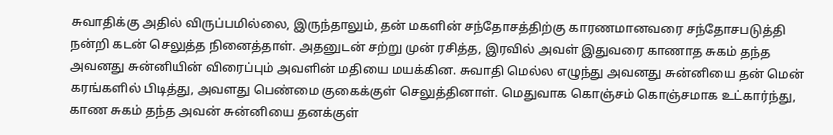சுவாதிக்கு அதில் விருப்பமில்லை, இருந்தாலும், தன் மகளின் சந்தோசத்திற்கு காரணமானவரை சந்தோசபடுத்தி நன்றி கடன் செலுத்த நினைத்தாள். அதனுடன் சற்று முன் ரசித்த, இரவில் அவள் இதுவரை காணாத சுகம் தந்த அவனது சுன்னியின் விரைப்பும் அவளின் மதியை மயக்கின. சுவாதி மெல்ல எழுந்து அவனது சுன்னியை தன் மென் கரங்களில் பிடித்து, அவளது பெண்மை குகைக்குள் செலுத்தினாள். மெதுவாக கொஞ்சம் கொஞ்சமாக உட்கார்ந்து, காண சுகம் தந்த அவன் சுன்னியை தனக்குள்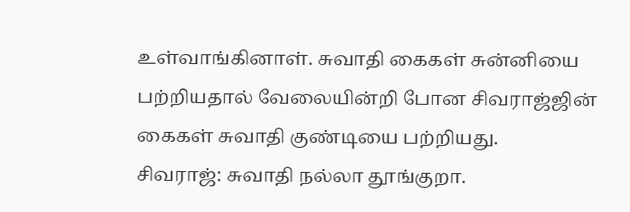உள்வாங்கினாள். சுவாதி கைகள் சுன்னியை பற்றியதால் வேலையின்றி போன சிவராஜ்ஜின் கைகள் சுவாதி குண்டியை பற்றியது.
சிவராஜ்: சுவாதி நல்லா தூங்குறா.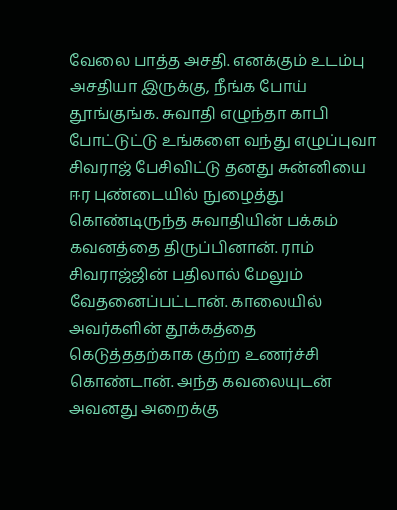வேலை பாத்த அசதி. எனக்கும் உடம்பு அசதியா இருக்கு, நீங்க போய் தூங்குங்க. சுவாதி எழுந்தா காபி போட்டுட்டு உங்களை வந்து எழுப்புவா சிவராஜ் பேசிவிட்டு தனது சுன்னியை ஈர புண்டையில் நுழைத்து கொண்டிருந்த சுவாதியின் பக்கம் கவனத்தை திருப்பினான். ராம் சிவராஜ்ஜின் பதிலால் மேலும் வேதனைப்பட்டான். காலையில் அவர்களின் தூக்கத்தை கெடுத்ததற்காக குற்ற உணர்ச்சி கொண்டான். அந்த கவலையுடன் அவனது அறைக்கு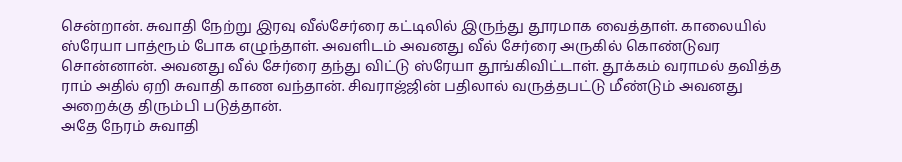சென்றான். சுவாதி நேற்று இரவு வீல்சேர்ரை கட்டிலில் இருந்து தூரமாக வைத்தாள். காலையில் ஸ்ரேயா பாத்ரூம் போக எழுந்தாள். அவளிடம் அவனது வீல் சேர்ரை அருகில் கொண்டுவர சொன்னான். அவனது வீல் சேர்ரை தந்து விட்டு ஸ்ரேயா தூங்கிவிட்டாள். தூக்கம் வராமல் தவித்த ராம் அதில் ஏறி சுவாதி காண வந்தான். சிவராஜ்ஜின் பதிலால் வருத்தபட்டு மீண்டும் அவனது அறைக்கு திரும்பி படுத்தான்.
அதே நேரம் சுவாதி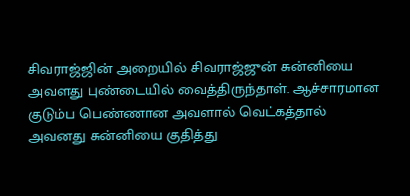சிவராஜ்ஜின் அறையில் சிவராஜ்ஜுன் சுன்னியை அவளது புண்டையில் வைத்திருந்தாள். ஆச்சாரமான குடும்ப பெண்ணான அவளால் வெட்கத்தால் அவனது சுன்னியை குதித்து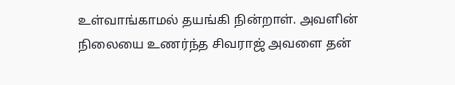உள்வாங்காமல் தயங்கி நின்றாள். அவளின் நிலையை உணர்ந்த சிவராஜ் அவளை தன்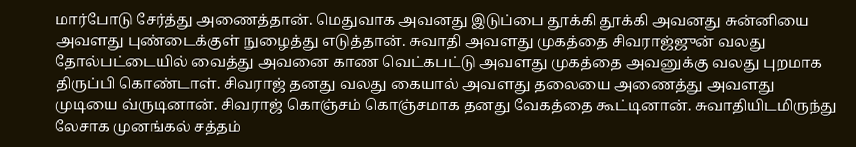மார்போடு சேர்த்து அணைத்தான். மெதுவாக அவனது இடுப்பை தூக்கி தூக்கி அவனது சுன்னியை அவளது புண்டைக்குள் நுழைத்து எடுத்தான். சுவாதி அவளது முகத்தை சிவராஜ்ஜுன் வலது தோல்பட்டையில் வைத்து அவனை காண வெட்கபட்டு அவளது முகத்தை அவனுக்கு வலது புறமாக திருப்பி கொண்டாள். சிவராஜ் தனது வலது கையால் அவளது தலையை அணைத்து அவளது முடியை வ்ருடினான். சிவராஜ் கொஞ்சம் கொஞ்சமாக தனது வேகத்தை கூட்டினான். சுவாதியிடமிருந்து லேசாக முனங்கல் சத்தம்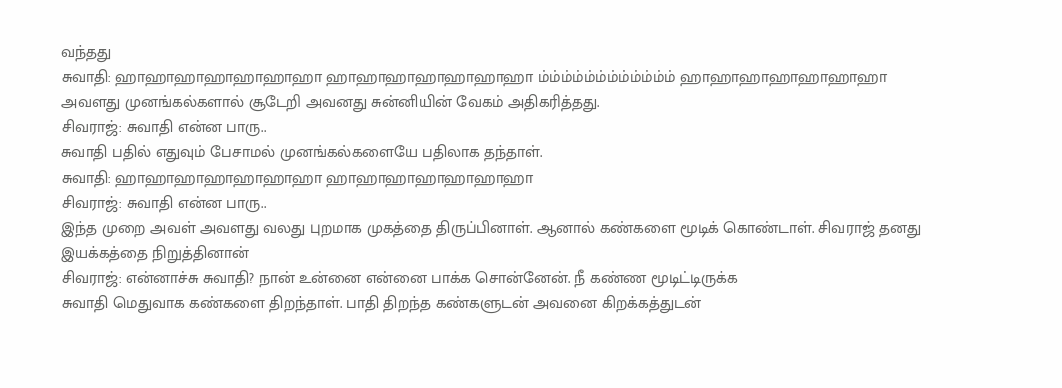வந்தது
சுவாதி: ஹாஹாஹாஹாஹாஹாஹா ஹாஹாஹாஹாஹாஹாஹா ம்ம்ம்ம்ம்ம்ம்ம்ம்ம்ம்ம் ஹாஹாஹாஹாஹாஹாஹா
அவளது முனங்கல்களால் சூடேறி அவனது சுன்னியின் வேகம் அதிகரித்தது.
சிவராஜ்: சுவாதி என்ன பாரு..
சுவாதி பதில் எதுவும் பேசாமல் முனங்கல்களையே பதிலாக தந்தாள்.
சுவாதி: ஹாஹாஹாஹாஹாஹாஹா ஹாஹாஹாஹாஹாஹாஹா
சிவராஜ்: சுவாதி என்ன பாரு..
இந்த முறை அவள் அவளது வலது புறமாக முகத்தை திருப்பினாள். ஆனால் கண்களை மூடிக் கொண்டாள். சிவராஜ் தனது இயக்கத்தை நிறுத்தினான்
சிவராஜ்: என்னாச்சு சுவாதி? நான் உன்னை என்னை பாக்க சொன்னேன். நீ கண்ண மூடிட்டிருக்க
சுவாதி மெதுவாக கண்களை திறந்தாள். பாதி திறந்த கண்களுடன் அவனை கிறக்கத்துடன்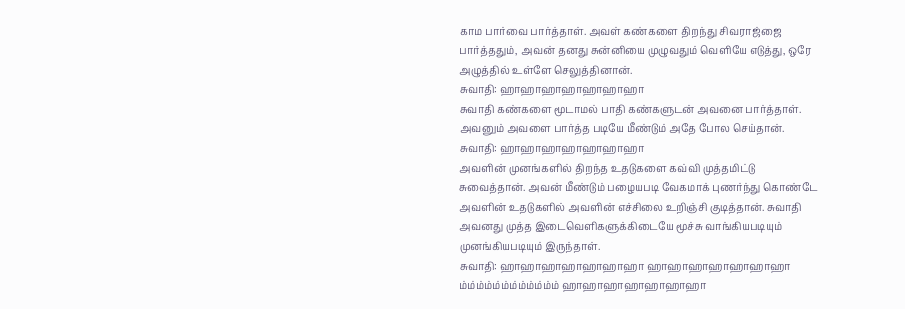காம பார்வை பார்த்தாள். அவள் கண்களை திறந்து சிவராஜ்ஜை பார்த்ததும், அவன் தனது சுன்னியை முழுவதும் வெளியே எடுத்து, ஒரே அழுத்தில் உள்ளே செலுத்தினான்.
சுவாதி: ஹாஹாஹாஹாஹாஹாஹா
சுவாதி கண்களை மூடாமல் பாதி கண்களுடன் அவனை பார்த்தாள். அவனும் அவளை பார்த்த படியே மீண்டும் அதே போல செய்தான்.
சுவாதி: ஹாஹாஹாஹாஹாஹாஹா
அவளின் முனங்களில் திறந்த உதடுகளை கவ்வி முத்தமிட்டு சுவைத்தான். அவன் மீண்டும் பழையபடி வேகமாக் புணர்ந்து கொண்டே அவளின் உதடுகளில் அவளின் எச்சிலை உறிஞ்சி குடித்தான். சுவாதி அவனது முத்த இடைவெளிகளுக்கிடையே மூச்சு வாங்கியபடியும் முனங்கியபடியும் இருந்தாள்.
சுவாதி: ஹாஹாஹாஹாஹாஹாஹா ஹாஹாஹாஹாஹாஹாஹா ம்ம்ம்ம்ம்ம்ம்ம்ம்ம்ம்ம் ஹாஹாஹாஹாஹாஹாஹா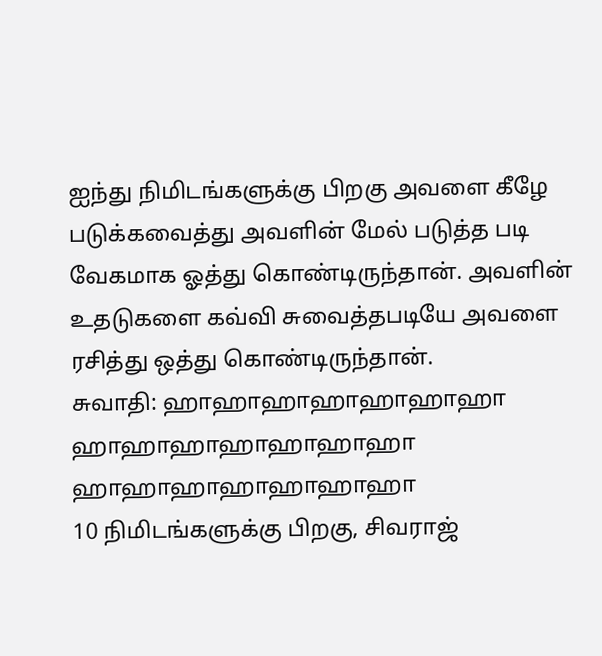ஐந்து நிமிடங்களுக்கு பிறகு அவளை கீழே படுக்கவைத்து அவளின் மேல் படுத்த படி வேகமாக ஓத்து கொண்டிருந்தான். அவளின் உதடுகளை கவ்வி சுவைத்தபடியே அவளை ரசித்து ஒத்து கொண்டிருந்தான்.
சுவாதி: ஹாஹாஹாஹாஹாஹாஹா ஹாஹாஹாஹாஹாஹாஹா ஹாஹாஹாஹாஹாஹாஹா
10 நிமிடங்களுக்கு பிறகு, சிவராஜ்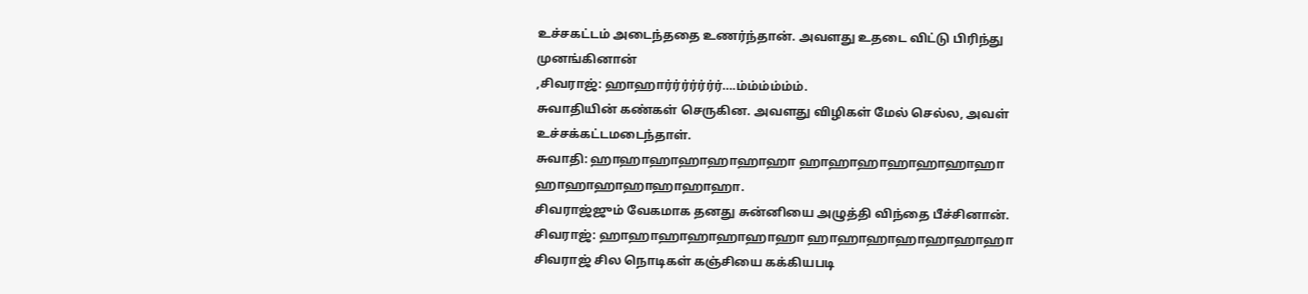உச்சகட்டம் அடைந்ததை உணர்ந்தான். அவளது உதடை விட்டு பிரிந்து முனங்கினான்
,சிவராஜ்: ஹாஹார்ர்ர்ர்ர்ர்ர்….ம்ம்ம்ம்ம்ம்.
சுவாதியின் கண்கள் செருகின. அவளது விழிகள் மேல் செல்ல, அவள் உச்சக்கட்டமடைந்தாள்.
சுவாதி: ஹாஹாஹாஹாஹாஹாஹா ஹாஹாஹாஹாஹாஹாஹா ஹாஹாஹாஹாஹாஹாஹா.
சிவராஜ்ஜும் வேகமாக தனது சுன்னியை அழுத்தி விந்தை பீச்சினான்.
சிவராஜ்: ஹாஹாஹாஹாஹாஹாஹா ஹாஹாஹாஹாஹாஹாஹா சிவராஜ் சில நொடிகள் கஞ்சியை கக்கியபடி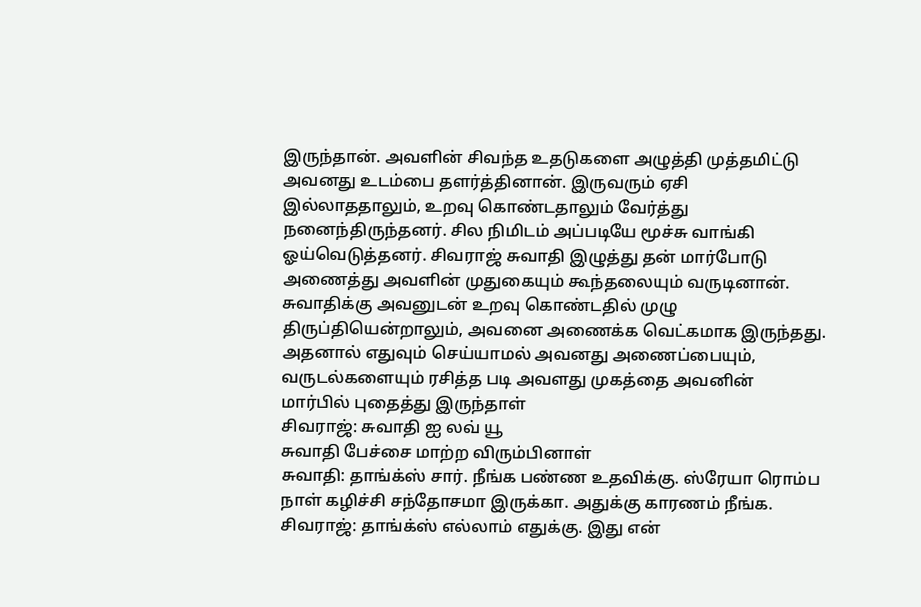இருந்தான். அவளின் சிவந்த உதடுகளை அழுத்தி முத்தமிட்டு அவனது உடம்பை தளர்த்தினான். இருவரும் ஏசி இல்லாததாலும், உறவு கொண்டதாலும் வேர்த்து நனைந்திருந்தனர். சில நிமிடம் அப்படியே மூச்சு வாங்கி ஓய்வெடுத்தனர். சிவராஜ் சுவாதி இழுத்து தன் மார்போடு அணைத்து அவளின் முதுகையும் கூந்தலையும் வருடினான். சுவாதிக்கு அவனுடன் உறவு கொண்டதில் முழு திருப்தியென்றாலும், அவனை அணைக்க வெட்கமாக இருந்தது.
அதனால் எதுவும் செய்யாமல் அவனது அணைப்பையும், வருடல்களையும் ரசித்த படி அவளது முகத்தை அவனின் மார்பில் புதைத்து இருந்தாள்
சிவராஜ்: சுவாதி ஐ லவ் யூ
சுவாதி பேச்சை மாற்ற விரும்பினாள்
சுவாதி: தாங்க்ஸ் சார். நீங்க பண்ண உதவிக்கு. ஸ்ரேயா ரொம்ப நாள் கழிச்சி சந்தோசமா இருக்கா. அதுக்கு காரணம் நீங்க.
சிவராஜ்: தாங்க்ஸ் எல்லாம் எதுக்கு. இது என்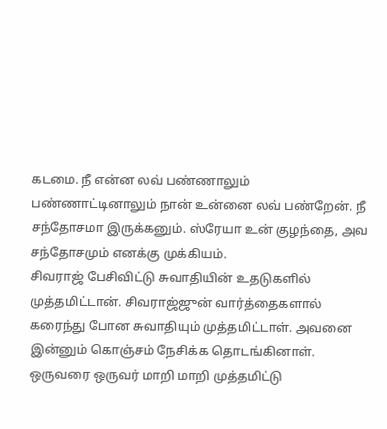கடமை. நீ என்ன லவ் பண்ணாலும் பண்ணாட்டினாலும் நான் உன்னை லவ் பண்றேன். நீ சந்தோசமா இருக்கனும். ஸ்ரேயா உன் குழந்தை, அவ சந்தோசமும் எனக்கு முக்கியம்.
சிவராஜ் பேசிவிட்டு சுவாதியின் உதடுகளில் முத்தமிட்டான். சிவராஜ்ஜுன் வார்த்தைகளால் கரைந்து போன சுவாதியும் முத்தமிட்டாள். அவனை இன்னும் கொஞ்சம் நேசிக்க தொடங்கினாள். ஒருவரை ஒருவர் மாறி மாறி முத்தமிட்டு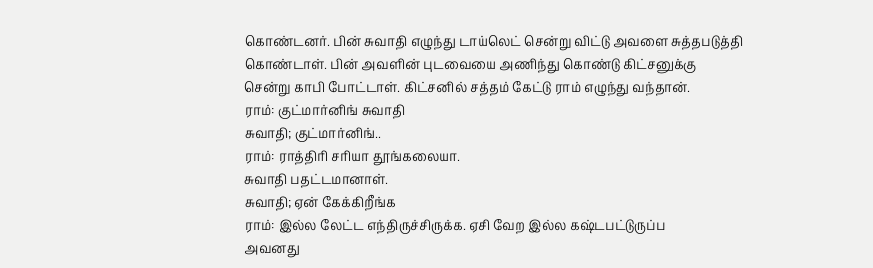கொண்டனர். பின் சுவாதி எழுந்து டாய்லெட் சென்று விட்டு அவளை சுத்தபடுத்தி கொண்டாள். பின் அவளின் புடவையை அணிந்து கொண்டு கிட்சனுக்கு சென்று காபி போட்டாள். கிட்சனில் சத்தம் கேட்டு ராம் எழுந்து வந்தான்.
ராம்: குட்மார்னிங் சுவாதி
சுவாதி; குட்மார்னிங்..
ராம்: ராத்திரி சரியா தூங்கலையா.
சுவாதி பதட்டமானாள்.
சுவாதி; ஏன் கேக்கிறீங்க
ராம்: இல்ல லேட்ட எந்திருச்சிருக்க. ஏசி வேற இல்ல கஷ்டபட்டுருப்ப
அவனது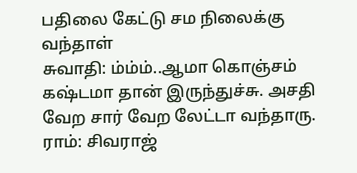பதிலை கேட்டு சம நிலைக்கு வந்தாள்
சுவாதி: ம்ம்ம்..ஆமா கொஞ்சம் கஷ்டமா தான் இருந்துச்சு. அசதி வேற சார் வேற லேட்டா வந்தாரு.
ராம்: சிவராஜ்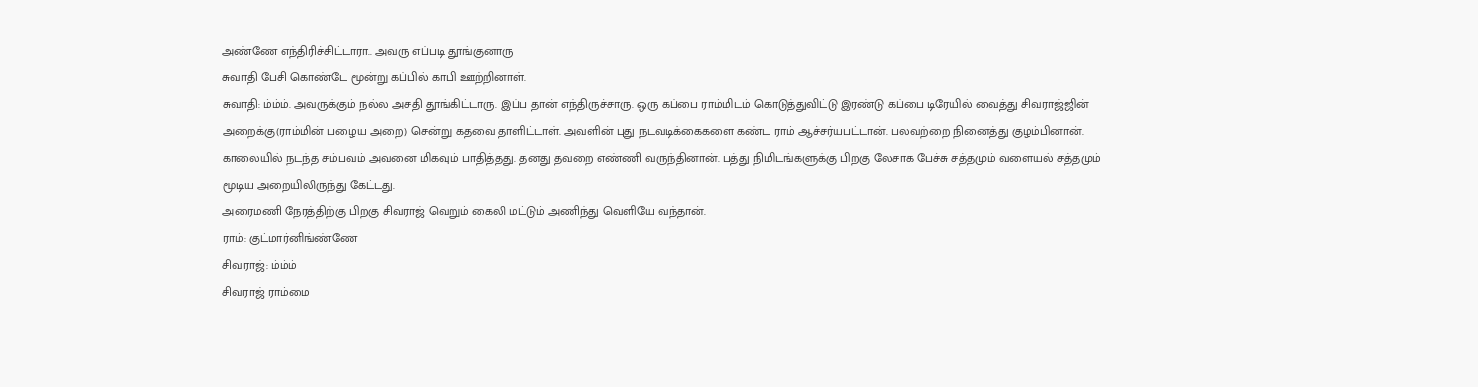அண்ணே எந்திரிச்சிட்டாரா.. அவரு எப்படி தூங்குனாரு
சுவாதி பேசி கொண்டே மூன்று கப்பில் காபி ஊற்றினாள்.
சுவாதி: ம்ம்ம். அவருக்கும் நல்ல அசதி தூங்கிட்டாரு. இப்ப தான் எந்திருச்சாரு. ஒரு கப்பை ராம்மிடம் கொடுத்துவிட்டு இரண்டு கப்பை டிரேயில் வைத்து சிவராஜ்ஜின் அறைக்கு(ராம்மின் பழைய அறை) சென்று கதவை தாளிட்டாள். அவளின் புது நடவடிக்கைகளை கண்ட ராம் ஆச்சர்யபட்டான். பலவற்றை நினைத்து குழம்பினான். காலையில் நடந்த சம்பவம் அவனை மிகவும் பாதித்தது. தனது தவறை எண்ணி வருந்தினான். பத்து நிமிடங்களுக்கு பிறகு லேசாக பேச்சு சத்தமும் வளையல் சத்தமும் மூடிய அறையிலிருந்து கேட்டது.
அரைமணி நேரத்திற்கு பிறகு சிவராஜ் வெறும் கைலி மட்டும் அணிந்து வெளியே வந்தான்.
ராம்: குட்மார்னிங்ண்ணே
சிவராஜ்: ம்ம்ம்
சிவராஜ் ராம்மை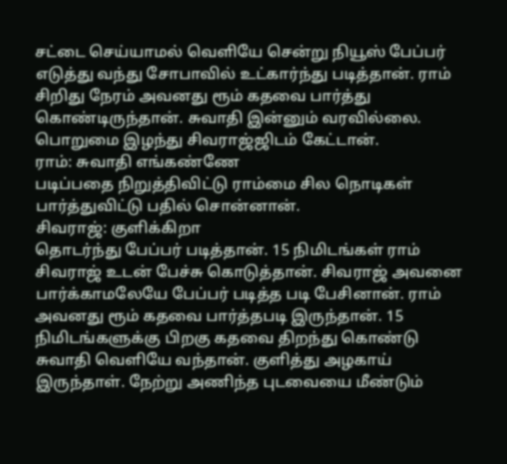சட்டை செய்யாமல் வெளியே சென்று நியூஸ் பேப்பர் எடுத்து வந்து சோபாவில் உட்கார்ந்து படித்தான். ராம் சிறிது நேரம் அவனது ரூம் கதவை பார்த்து கொண்டிருந்தான். சுவாதி இன்னும் வரவில்லை. பொறுமை இழந்து சிவராஜ்ஜிடம் கேட்டான்.
ராம்: சுவாதி எங்கண்ணே
படிப்பதை நிறுத்திவிட்டு ராம்மை சில நொடிகள் பார்த்துவிட்டு பதில் சொன்னான்.
சிவராஜ்: குளிக்கிறா
தொடர்ந்து பேப்பர் படித்தான். 15 நிமிடங்கள் ராம் சிவராஜ் உடன் பேச்சு கொடுத்தான். சிவராஜ் அவனை பார்க்காமலேயே பேப்பர் படித்த படி பேசினான். ராம் அவனது ரூம் கதவை பார்த்தபடி இருந்தான். 15 நிமிடங்களுக்கு பிறகு கதவை திறந்து கொண்டு சுவாதி வெளியே வந்தான். குளித்து அழகாய் இருந்தாள். நேற்று அணிந்த புடவையை மீண்டும்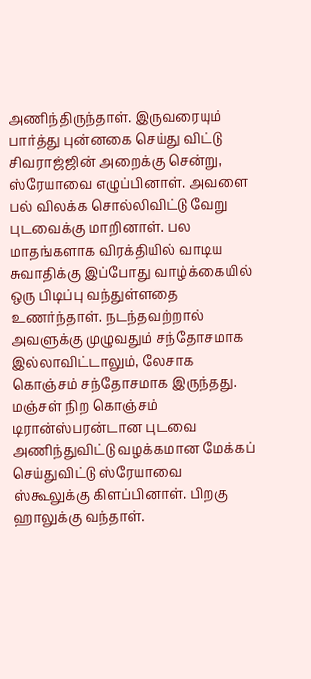அணிந்திருந்தாள். இருவரையும் பார்த்து புன்னகை செய்து விட்டு சிவராஜ்ஜின் அறைக்கு சென்று, ஸ்ரேயாவை எழுப்பினாள். அவளை பல் விலக்க சொல்லிவிட்டு வேறு புடவைக்கு மாறினாள். பல மாதங்களாக விரக்தியில் வாடிய சுவாதிக்கு இப்போது வாழ்க்கையில் ஒரு பிடிப்பு வந்துள்ளதை உணர்ந்தாள். நடந்தவற்றால் அவளுக்கு முழுவதும் சந்தோசமாக இல்லாவிட்டாலும், லேசாக கொஞ்சம் சந்தோசமாக இருந்தது. மஞ்சள் நிற கொஞ்சம் டிரான்ஸ்பரன்டான புடவை அணிந்துவிட்டு வழக்கமான மேக்கப் செய்துவிட்டு ஸ்ரேயாவை ஸ்கூலுக்கு கிளப்பினாள். பிறகு ஹாலுக்கு வந்தாள்.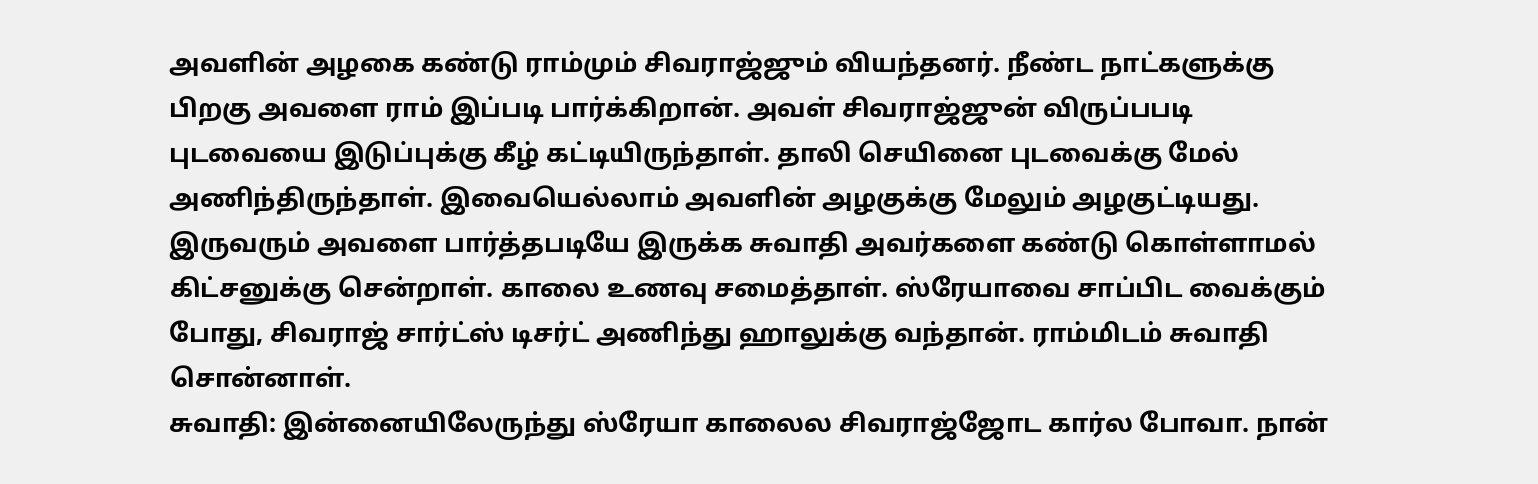அவளின் அழகை கண்டு ராம்மும் சிவராஜ்ஜும் வியந்தனர். நீண்ட நாட்களுக்கு பிறகு அவளை ராம் இப்படி பார்க்கிறான். அவள் சிவராஜ்ஜுன் விருப்பபடி புடவையை இடுப்புக்கு கீழ் கட்டியிருந்தாள். தாலி செயினை புடவைக்கு மேல் அணிந்திருந்தாள். இவையெல்லாம் அவளின் அழகுக்கு மேலும் அழகுட்டியது. இருவரும் அவளை பார்த்தபடியே இருக்க சுவாதி அவர்களை கண்டு கொள்ளாமல் கிட்சனுக்கு சென்றாள். காலை உணவு சமைத்தாள். ஸ்ரேயாவை சாப்பிட வைக்கும் போது, சிவராஜ் சார்ட்ஸ் டிசர்ட் அணிந்து ஹாலுக்கு வந்தான். ராம்மிடம் சுவாதி சொன்னாள்.
சுவாதி: இன்னையிலேருந்து ஸ்ரேயா காலைல சிவராஜ்ஜோட கார்ல போவா. நான்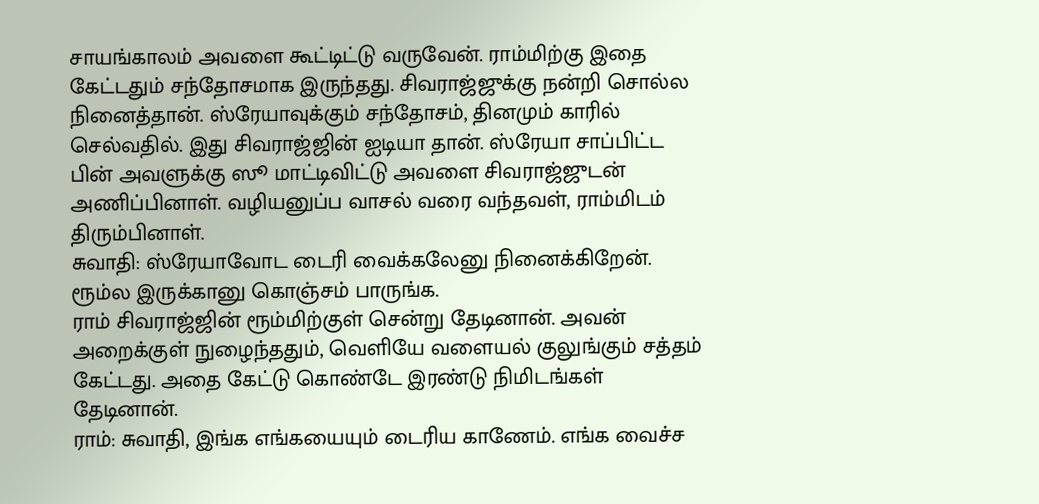சாயங்காலம் அவளை கூட்டிட்டு வருவேன். ராம்மிற்கு இதை கேட்டதும் சந்தோசமாக இருந்தது. சிவராஜ்ஜுக்கு நன்றி சொல்ல நினைத்தான். ஸ்ரேயாவுக்கும் சந்தோசம், தினமும் காரில் செல்வதில். இது சிவராஜ்ஜின் ஐடியா தான். ஸ்ரேயா சாப்பிட்ட பின் அவளுக்கு ஸூ மாட்டிவிட்டு அவளை சிவராஜ்ஜுடன் அணிப்பினாள். வழியனுப்ப வாசல் வரை வந்தவள், ராம்மிடம் திரும்பினாள்.
சுவாதி: ஸ்ரேயாவோட டைரி வைக்கலேனு நினைக்கிறேன். ரூம்ல இருக்கானு கொஞ்சம் பாருங்க.
ராம் சிவராஜ்ஜின் ரூம்மிற்குள் சென்று தேடினான். அவன் அறைக்குள் நுழைந்ததும், வெளியே வளையல் குலுங்கும் சத்தம் கேட்டது. அதை கேட்டு கொண்டே இரண்டு நிமிடங்கள் தேடினான்.
ராம்: சுவாதி, இங்க எங்கயையும் டைரிய காணேம். எங்க வைச்ச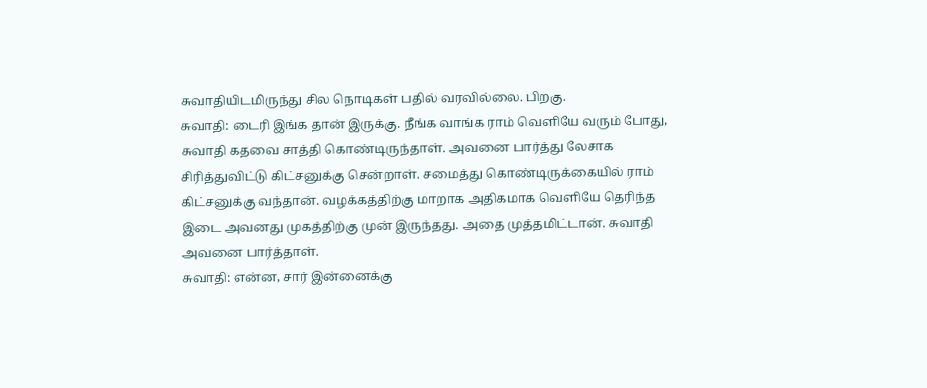சுவாதியிடமிருந்து சில நொடிகள் பதில் வரவில்லை. பிறகு.
சுவாதி: டைரி இங்க தான் இருக்கு. நீங்க வாங்க ராம் வெளியே வரும் போது, சுவாதி கதவை சாத்தி கொண்டிருந்தாள். அவனை பார்த்து லேசாக சிரித்துவிட்டு கிட்சனுக்கு சென்றாள். சமைத்து கொண்டிருக்கையில் ராம் கிட்சனுக்கு வந்தான். வழக்கத்திற்கு மாறாக அதிகமாக வெளியே தெரிந்த இடை அவனது முகத்திற்கு முன் இருந்தது. அதை முத்தமிட்டான். சுவாதி அவனை பார்த்தாள்.
சுவாதி: என்ன, சார் இன்னைக்கு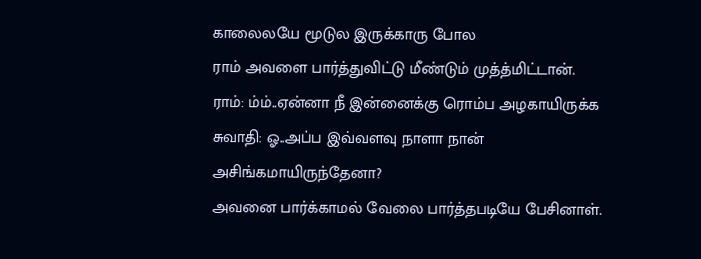காலைலயே மூடுல இருக்காரு போல
ராம் அவளை பார்த்துவிட்டு மீண்டும் முத்த்மிட்டான்.
ராம்: ம்ம்..ஏன்னா நீ இன்னைக்கு ரொம்ப அழகாயிருக்க
சுவாதி: ஓ..அப்ப இவ்வளவு நாளா நான் அசிங்கமாயிருந்தேனா?
அவனை பார்க்காமல் வேலை பார்த்தபடியே பேசினாள்.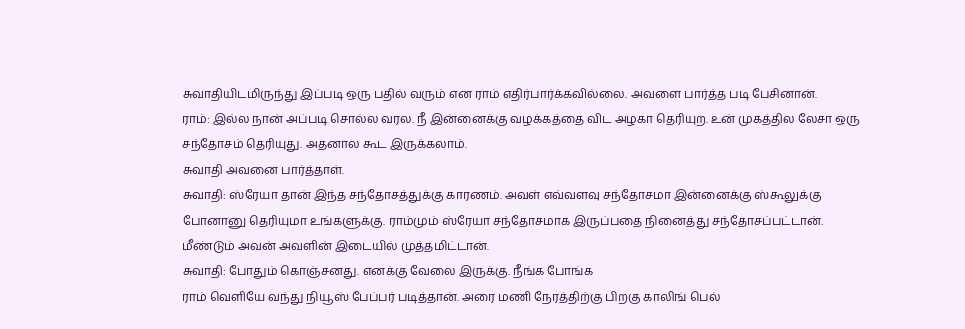சுவாதியிடமிருந்து இப்படி ஒரு பதில் வரும் என ராம் எதிர்பார்க்கவில்லை. அவளை பார்த்த படி பேசினான்.
ராம்: இல்ல நான் அப்படி சொல்ல வரல. நீ இன்னைக்கு வழக்கத்தை விட அழகா தெரியுற. உன் முகத்தில லேசா ஒரு சந்தோசம் தெரியுது. அதனால கூட இருக்கலாம்.
சுவாதி அவனை பார்த்தாள்.
சுவாதி: ஸ்ரேயா தான் இந்த சந்தோசத்துக்கு காரணம். அவள் எவ்வளவு சந்தோசமா இன்னைக்கு ஸ்கூலுக்கு போனானு தெரியுமா உங்களுக்கு. ராம்மும் ஸ்ரேயா சந்தோசமாக இருப்பதை நினைத்து சந்தோசப்பட்டான். மீண்டும் அவன் அவளின் இடையில் முத்தமிட்டான்.
சுவாதி: போதும் கொஞ்சனது. எனக்கு வேலை இருக்கு. நீங்க போங்க
ராம் வெளியே வந்து நியூஸ் பேப்பர் படித்தான். அரை மணி நேரத்திற்கு பிறகு காலிங் பெல்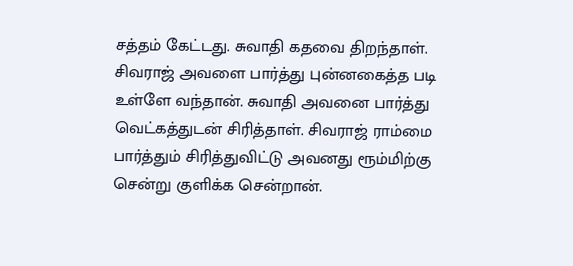சத்தம் கேட்டது. சுவாதி கதவை திறந்தாள். சிவராஜ் அவளை பார்த்து புன்னகைத்த படி உள்ளே வந்தான். சுவாதி அவனை பார்த்து வெட்கத்துடன் சிரித்தாள். சிவராஜ் ராம்மை பார்த்தும் சிரித்துவிட்டு அவனது ரூம்மிற்கு சென்று குளிக்க சென்றான்.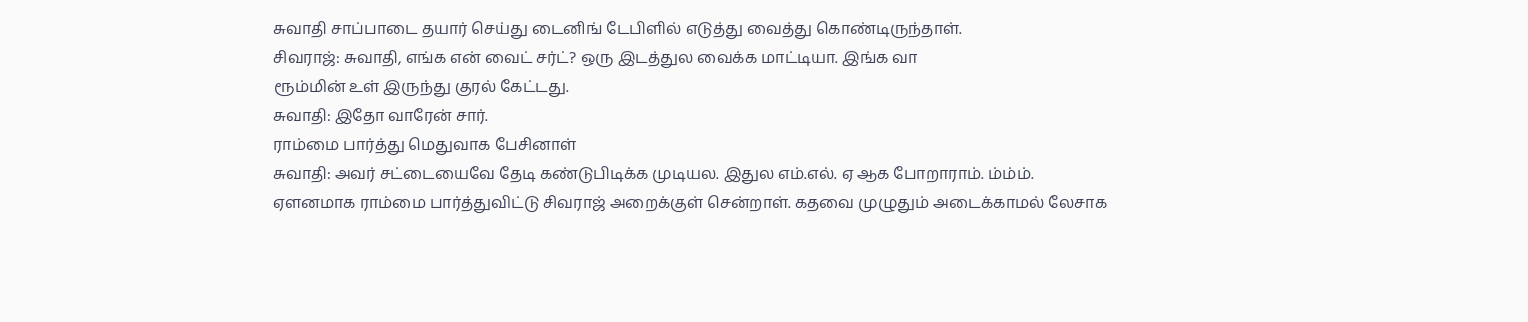சுவாதி சாப்பாடை தயார் செய்து டைனிங் டேபிளில் எடுத்து வைத்து கொண்டிருந்தாள்.
சிவராஜ்: சுவாதி, எங்க என் வைட் சர்ட்? ஒரு இடத்துல வைக்க மாட்டியா. இங்க வா
ரூம்மின் உள் இருந்து குரல் கேட்டது.
சுவாதி: இதோ வாரேன் சார்.
ராம்மை பார்த்து மெதுவாக பேசினாள்
சுவாதி: அவர் சட்டையைவே தேடி கண்டுபிடிக்க முடியல. இதுல எம்.எல். ஏ ஆக போறாராம். ம்ம்ம்.
ஏளனமாக ராம்மை பார்த்துவிட்டு சிவராஜ் அறைக்குள் சென்றாள். கதவை முழுதும் அடைக்காமல் லேசாக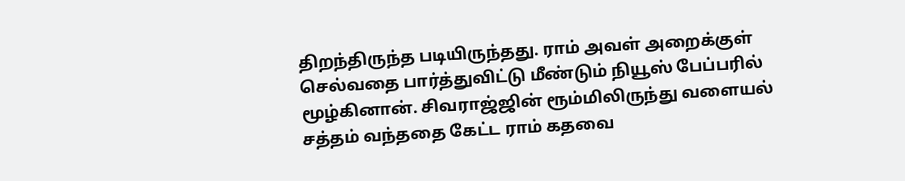திறந்திருந்த படியிருந்தது. ராம் அவள் அறைக்குள் செல்வதை பார்த்துவிட்டு மீண்டும் நியூஸ் பேப்பரில் மூழ்கினான். சிவராஜ்ஜின் ரூம்மிலிருந்து வளையல் சத்தம் வந்ததை கேட்ட ராம் கதவை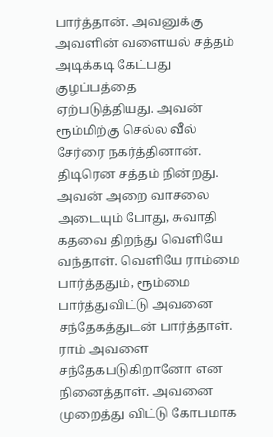பார்த்தான். அவனுக்கு அவளின் வளையல் சத்தம் அடிக்கடி கேட்பது குழப்பத்தை ஏற்படுத்தியது. அவன் ரூம்மிற்கு செல்ல வீல் சேர்ரை நகர்த்தினான். திடிரென சத்தம் நின்றது. அவன் அறை வாசலை அடையும் போது, சுவாதி கதவை திறந்து வெளியே வந்தாள். வெளியே ராம்மை பார்த்ததும், ரூம்மை பார்த்துவிட்டு அவனை சந்தேகத்துடன் பார்த்தாள். ராம் அவளை சந்தேகபடுகிறானோ என நினைத்தாள். அவனை முறைத்து விட்டு கோபமாக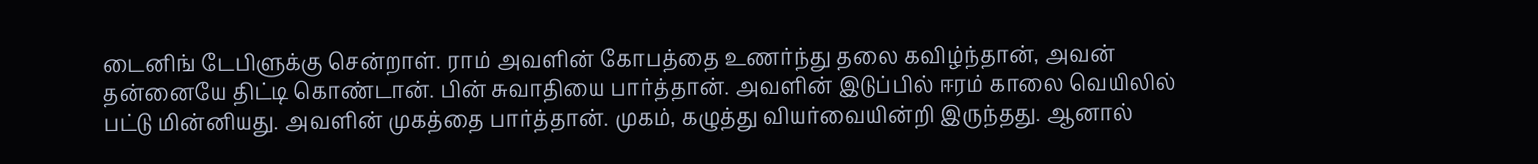டைனிங் டேபிளுக்கு சென்றாள். ராம் அவளின் கோபத்தை உணர்ந்து தலை கவிழ்ந்தான், அவன் தன்னையே திட்டி கொண்டான். பின் சுவாதியை பார்த்தான். அவளின் இடுப்பில் ஈரம் காலை வெயிலில் பட்டு மின்னியது. அவளின் முகத்தை பார்த்தான். முகம், கழுத்து வியர்வையின்றி இருந்தது. ஆனால்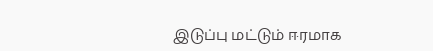இடுப்பு மட்டும் ஈரமாக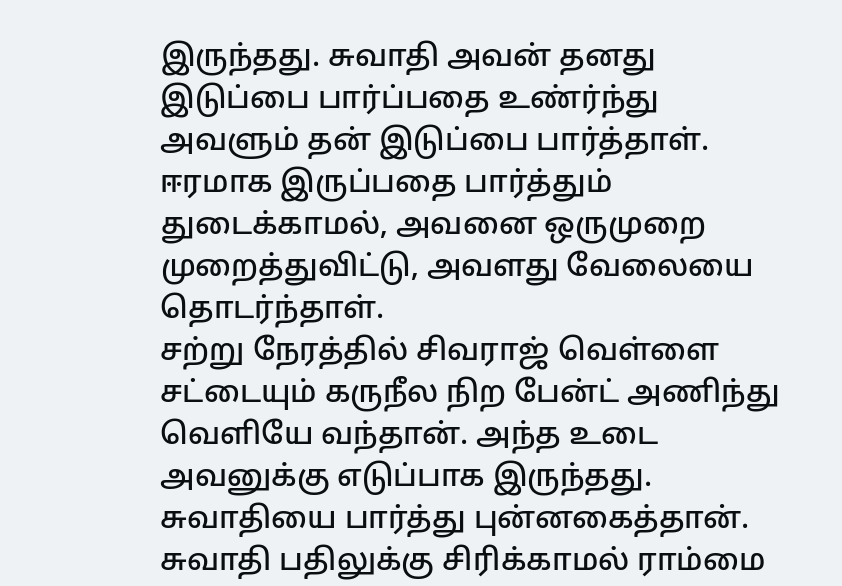இருந்தது. சுவாதி அவன் தனது இடுப்பை பார்ப்பதை உண்ர்ந்து அவளும் தன் இடுப்பை பார்த்தாள். ஈரமாக இருப்பதை பார்த்தும் துடைக்காமல், அவனை ஒருமுறை முறைத்துவிட்டு, அவளது வேலையை தொடர்ந்தாள்.
சற்று நேரத்தில் சிவராஜ் வெள்ளை சட்டையும் கருநீல நிற பேன்ட் அணிந்து வெளியே வந்தான். அந்த உடை அவனுக்கு எடுப்பாக இருந்தது. சுவாதியை பார்த்து புன்னகைத்தான். சுவாதி பதிலுக்கு சிரிக்காமல் ராம்மை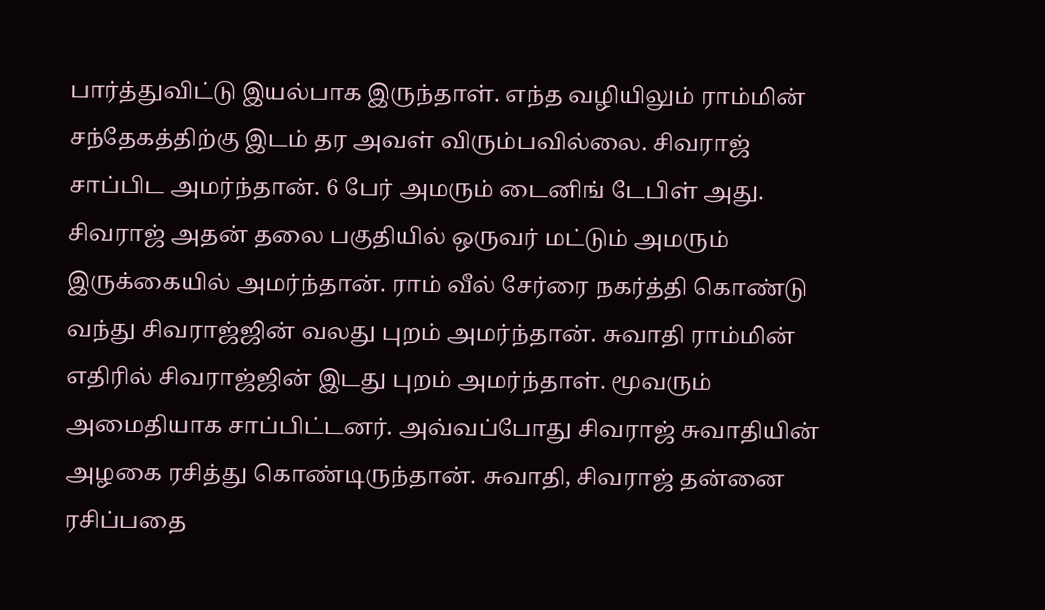பார்த்துவிட்டு இயல்பாக இருந்தாள். எந்த வழியிலும் ராம்மின் சந்தேகத்திற்கு இடம் தர அவள் விரும்பவில்லை. சிவராஜ் சாப்பிட அமர்ந்தான். 6 பேர் அமரும் டைனிங் டேபிள் அது. சிவராஜ் அதன் தலை பகுதியில் ஒருவர் மட்டும் அமரும் இருக்கையில் அமர்ந்தான். ராம் வீல் சேர்ரை நகர்த்தி கொண்டு வந்து சிவராஜ்ஜின் வலது புறம் அமர்ந்தான். சுவாதி ராம்மின் எதிரில் சிவராஜ்ஜின் இடது புறம் அமர்ந்தாள். மூவரும் அமைதியாக சாப்பிட்டனர். அவ்வப்போது சிவராஜ் சுவாதியின் அழகை ரசித்து கொண்டிருந்தான். சுவாதி, சிவராஜ் தன்னை ரசிப்பதை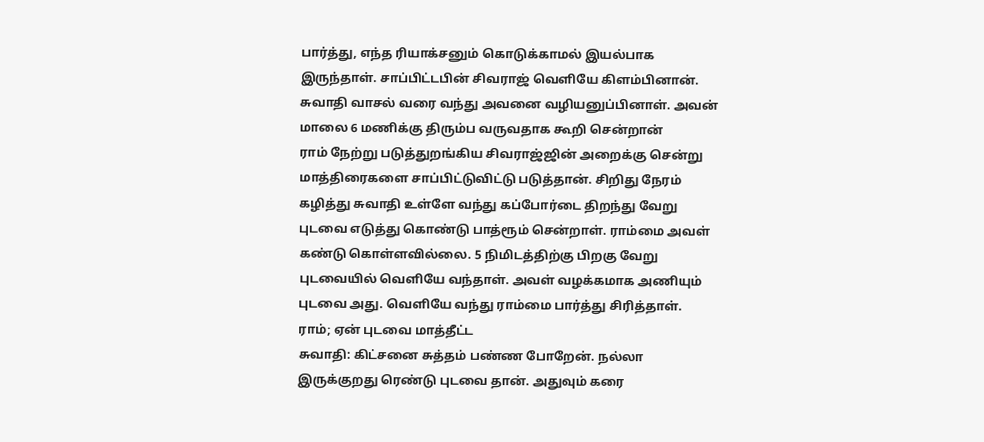பார்த்து, எந்த ரியாக்சனும் கொடுக்காமல் இயல்பாக இருந்தாள். சாப்பிட்டபின் சிவராஜ் வெளியே கிளம்பினான். சுவாதி வாசல் வரை வந்து அவனை வழியனுப்பினாள். அவன் மாலை 6 மணிக்கு திரும்ப வருவதாக கூறி சென்றான்
ராம் நேற்று படுத்துறங்கிய சிவராஜ்ஜின் அறைக்கு சென்று மாத்திரைகளை சாப்பிட்டுவிட்டு படுத்தான். சிறிது நேரம் கழித்து சுவாதி உள்ளே வந்து கப்போர்டை திறந்து வேறு புடவை எடுத்து கொண்டு பாத்ரூம் சென்றாள். ராம்மை அவள் கண்டு கொள்ளவில்லை. 5 நிமிடத்திற்கு பிறகு வேறு புடவையில் வெளியே வந்தாள். அவள் வழக்கமாக அணியும் புடவை அது. வெளியே வந்து ராம்மை பார்த்து சிரித்தாள்.
ராம்; ஏன் புடவை மாத்தீட்ட
சுவாதி: கிட்சனை சுத்தம் பண்ண போறேன். நல்லா இருக்குறது ரெண்டு புடவை தான். அதுவும் கரை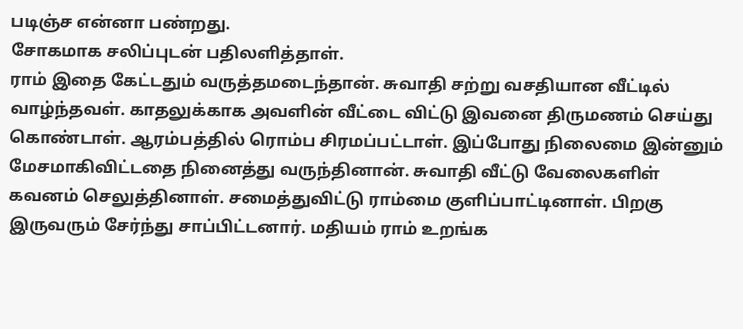படிஞ்ச என்னா பண்றது.
சோகமாக சலிப்புடன் பதிலளித்தாள்.
ராம் இதை கேட்டதும் வருத்தமடைந்தான். சுவாதி சற்று வசதியான வீட்டில் வாழ்ந்தவள். காதலுக்காக அவளின் வீட்டை விட்டு இவனை திருமணம் செய்து கொண்டாள். ஆரம்பத்தில் ரொம்ப சிரமப்பட்டாள். இப்போது நிலைமை இன்னும் மேசமாகிவிட்டதை நினைத்து வருந்தினான். சுவாதி வீட்டு வேலைகளிள் கவனம் செலுத்தினாள். சமைத்துவிட்டு ராம்மை குளிப்பாட்டினாள். பிறகு இருவரும் சேர்ந்து சாப்பிட்டனார். மதியம் ராம் உறங்க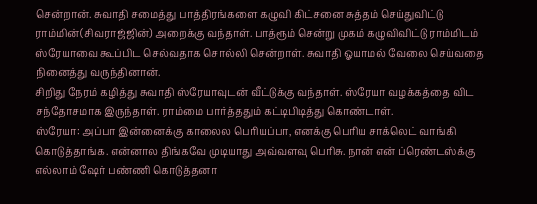சென்றான். சுவாதி சமைத்து பாத்திரங்களை கழுவி கிட்சனை சுத்தம் செய்துவிட்டு ராம்மின்(சிவராஜ்ஜின்) அறைக்கு வந்தாள். பாத்ரூம் சென்று முகம் கழுவிவிட்டு ராம்மிடம் ஸ்ரேயாவை கூப்பிட செல்வதாக சொல்லி சென்றாள். சுவாதி ஓயாமல் வேலை செய்வதை நினைத்து வருந்தினான்.
சிறிது நேரம் கழித்து சுவாதி ஸ்ரேயாவுடன் வீட்டுக்கு வந்தாள். ஸ்ரேயா வழக்கத்தை விட சந்தோசமாக இருந்தாள். ராம்மை பார்த்ததும் கட்டிபிடித்து கொண்டாள்.
ஸ்ரேயா: அப்பா இன்னைக்கு காலைல பெரியப்பா, எனக்கு பெரிய சாக்லெட் வாங்கி கொடுத்தாங்க. என்னால திங்கவே முடியாது அவ்வளவு பெரிசு. நான் என் ப்ரெண்டஸ்க்கு எல்லாம் ஷேர் பண்ணி கொடுத்தனா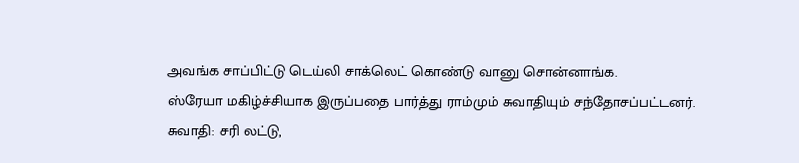அவங்க சாப்பிட்டு டெய்லி சாக்லெட் கொண்டு வானு சொன்னாங்க.
ஸ்ரேயா மகிழ்ச்சியாக இருப்பதை பார்த்து ராம்மும் சுவாதியும் சந்தோசப்பட்டனர்.
சுவாதி: சரி லட்டு,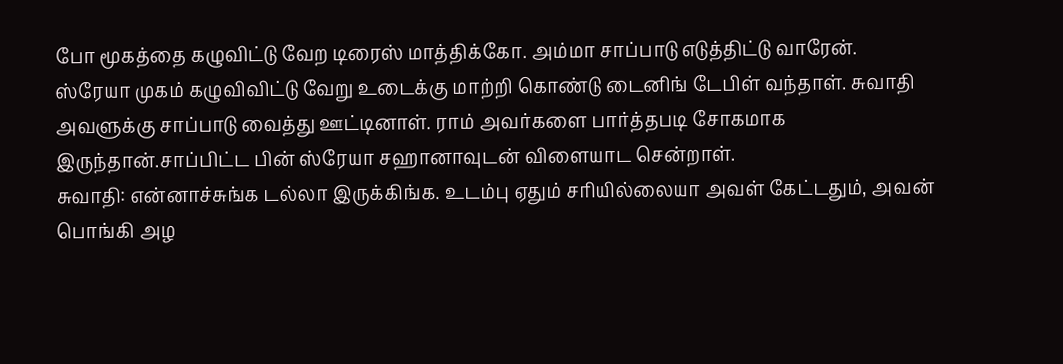போ மூகத்தை கழுவிட்டு வேற டிரைஸ் மாத்திக்கோ. அம்மா சாப்பாடு எடுத்திட்டு வாரேன்.
ஸ்ரேயா முகம் கழுவிவிட்டு வேறு உடைக்கு மாற்றி கொண்டு டைனிங் டேபிள் வந்தாள். சுவாதி அவளுக்கு சாப்பாடு வைத்து ஊட்டினாள். ராம் அவர்களை பார்த்தபடி சோகமாக இருந்தான்.சாப்பிட்ட பின் ஸ்ரேயா சஹானாவுடன் விளையாட சென்றாள்.
சுவாதி: என்னாச்சுங்க டல்லா இருக்கிங்க. உடம்பு ஏதும் சரியில்லையா அவள் கேட்டதும், அவன் பொங்கி அழ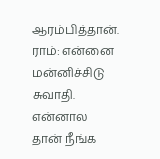ஆரம்பித்தான்.
ராம்: என்னை மன்னிச்சிடு சுவாதி. என்னால தான் நீங்க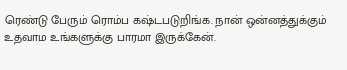ரெண்டு பேரும் ரொம்ப கஷ்டபடுறிங்க. நான் ஒன்னத்துக்கும் உதவாம உங்களுக்கு பாரமா இருக்கேன்.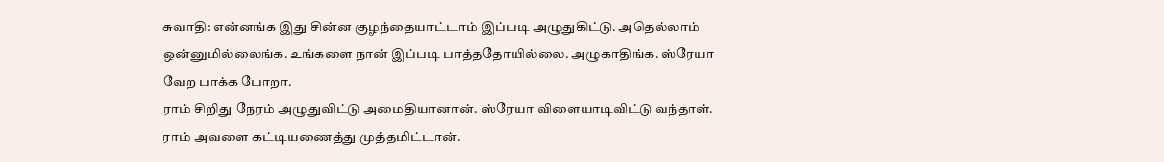சுவாதி: என்னங்க இது சின்ன குழந்தையாட்டாம் இப்படி அழுதுகிட்டு. அதெல்லாம் ஒன்னுமில்லைங்க. உங்களை நான் இப்படி பாத்ததோயில்லை. அழுகாதிங்க. ஸ்ரேயா வேற பாக்க போறா.
ராம் சிறிது நேரம் அழுதுவிட்டு அமைதியானான். ஸ்ரேயா விளையாடிவிட்டு வந்தாள். ராம் அவளை கட்டியணைத்து முத்தமிட்டான்.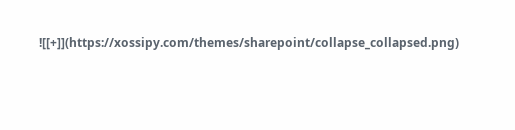![[+]](https://xossipy.com/themes/sharepoint/collapse_collapsed.png)